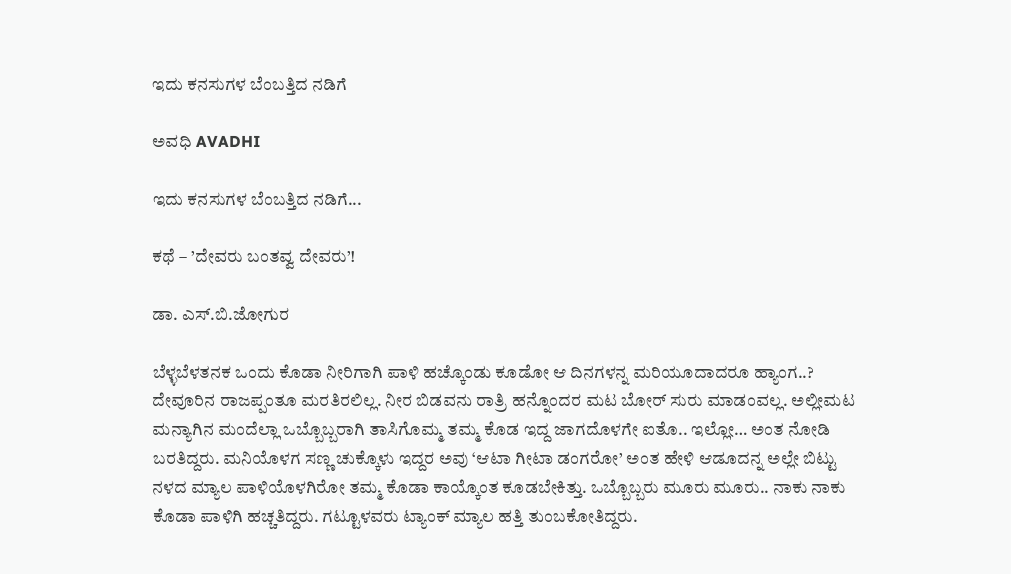ಇದು ಕನಸುಗಳ ಬೆಂಬತ್ತಿದ ನಡಿಗೆ‍

ಅವಧಿ AVADHI

ಇದು ಕನಸುಗಳ ಬೆಂಬತ್ತಿದ ನಡಿಗೆ...

ಕಥೆ – ’ದೇವರು ಬಂತವ್ವ ದೇವರು’!

ಡಾ. ಎಸ್.ಬಿ.ಜೋಗುರ

ಬೆಳ್ಳಬೆಳತನಕ ಒಂದು ಕೊಡಾ ನೀರಿಗಾಗಿ ಪಾಳಿ ಹಚ್ಕೊಂಡು ಕೂಡೋ ಆ ದಿನಗಳನ್ನ ಮರಿಯೂದಾದರೂ ಹ್ಯಾಂಗ..? ದೇವೂರಿನ ರಾಜಪ್ಪಂತೂ ಮರತಿರಲಿಲ್ಲ. ನೀರ ಬಿಡವನು ರಾತ್ರಿ ಹನ್ನೊಂದರ ಮಟ ಬೋರ್ ಸುರು ಮಾಡಂವಲ್ಲ. ಅಲ್ಲೀಮಟ ಮನ್ಯಾಗಿನ ಮಂದೆಲ್ಲಾ ಒಬ್ಬೊಬ್ಬರಾಗಿ ತಾಸಿಗೊಮ್ಮ ತಮ್ಮ ಕೊಡ ಇದ್ದ ಜಾಗದೊಳಗೇ ಐತೊ.. ಇಲ್ಲೋ… ಅಂತ ನೋಡಿ ಬರತಿದ್ದರು. ಮನಿಯೊಳಗ ಸಣ್ಣ ಚುಕ್ಕೊಳು ಇದ್ದರ ಅವು ‘ಆಟಾ ಗೀಟಾ ಡಂಗರೋ’ ಅಂತ ಹೇಳಿ ಆಡೂದನ್ನ ಅಲ್ಲೇ ಬಿಟ್ಟು ನಳದ ಮ್ಯಾಲ ಪಾಳಿಯೊಳಗಿರೋ ತಮ್ಮ ಕೊಡಾ ಕಾಯ್ಕೊಂತ ಕೂಡಬೇಕಿತ್ತು. ಒಬ್ಬೊಬ್ಬರು ಮೂರು ಮೂರು.. ನಾಕು ನಾಕು ಕೊಡಾ ಪಾಳಿಗಿ ಹಚ್ಚತಿದ್ದರು. ಗಟ್ಟೂಳವರು ಟ್ಯಾಂಕ್ ಮ್ಯಾಲ ಹತ್ತಿ ತುಂಬಕೋತಿದ್ದರು.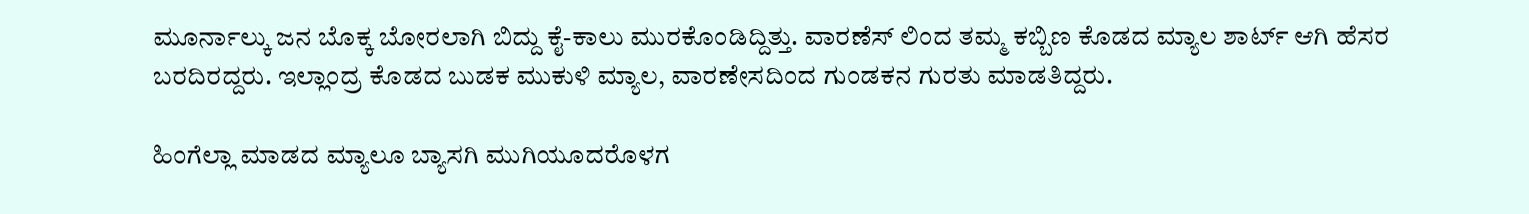ಮೂರ್ನಾಲ್ಕು ಜನ ಬೊಕ್ಕ ಬೋರಲಾಗಿ ಬಿದ್ದು ಕೈ-ಕಾಲು ಮುರಕೊಂಡಿದ್ದಿತ್ತು. ವಾರಣೆಸ್ ಲಿಂದ ತಮ್ಮ ಕಬ್ಬಿಣ ಕೊಡದ ಮ್ಯಾಲ ಶಾರ್ಟ್ ಆಗಿ ಹೆಸರ ಬರದಿರದ್ದರು. ಇಲ್ಲಾಂದ್ರ ಕೊಡದ ಬುಡಕ ಮುಕುಳಿ ಮ್ಯಾಲ, ವಾರಣೇಸದಿಂದ ಗುಂಡಕನ ಗುರತು ಮಾಡತಿದ್ದರು.

ಹಿಂಗೆಲ್ಲಾ ಮಾಡದ ಮ್ಯಾಲೂ ಬ್ಯಾಸಗಿ ಮುಗಿಯೂದರೊಳಗ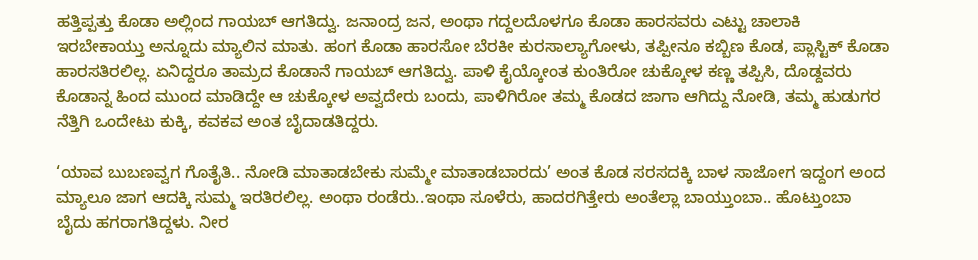ಹತ್ತಿಪ್ಪತ್ತು ಕೊಡಾ ಅಲ್ಲಿಂದ ಗಾಯಬ್ ಆಗತಿದ್ವು. ಜನಾಂದ್ರ ಜನ, ಅಂಥಾ ಗದ್ದಲದೊಳಗೂ ಕೊಡಾ ಹಾರಸವರು ಎಟ್ಟು ಚಾಲಾಕಿ ಇರಬೇಕಾಯ್ತು ಅನ್ನೂದು ಮ್ಯಾಲಿನ ಮಾತು. ಹಂಗ ಕೊಡಾ ಹಾರಸೋ ಬೆರಕೀ ಕುರಸಾಲ್ಯಾಗೋಳು, ತಪ್ಪೀನೂ ಕಬ್ಬಿಣ ಕೊಡ, ಪ್ಲಾಸ್ಟಿಕ್ ಕೊಡಾ ಹಾರಸತಿರಲಿಲ್ಲ. ಏನಿದ್ದರೂ ತಾಮ್ರದ ಕೊಡಾನೆ ಗಾಯಬ್ ಆಗತಿದ್ವು. ಪಾಳಿ ಕೈಯ್ಕೋಂತ ಕುಂತಿರೋ ಚುಕ್ಕೋಳ ಕಣ್ಣ ತಪ್ಪಿಸಿ, ದೊಡ್ದವರು ಕೊಡಾನ್ನ ಹಿಂದ ಮುಂದ ಮಾಡಿದ್ದೇ ಆ ಚುಕ್ಕೋಳ ಅವ್ವದೇರು ಬಂದು, ಪಾಳಿಗಿರೋ ತಮ್ಮ ಕೊಡದ ಜಾಗಾ ಆಗಿದ್ದು ನೋಡಿ, ತಮ್ಮ ಹುಡುಗರ ನೆತ್ತಿಗಿ ಒಂದೇಟು ಕುಕ್ಕಿ, ಕವಕವ ಅಂತ ಬೈದಾಡತಿದ್ದರು.

‘ಯಾವ ಬುಬಣವ್ವಗ ಗೊತೈತಿ.. ನೋಡಿ ಮಾತಾಡಬೇಕು ಸುಮ್ಮೇ ಮಾತಾಡಬಾರದು’ ಅಂತ ಕೊಡ ಸರಸದಕ್ಕಿ ಬಾಳ ಸಾಜೋಗ ಇದ್ದಂಗ ಅಂದ ಮ್ಯಾಲೂ ಜಾಗ ಆದಕ್ಕಿ ಸುಮ್ಮ ಇರತಿರಲಿಲ್ಲ. ಅಂಥಾ ರಂಡೆರು..ಇಂಥಾ ಸೂಳೆರು, ಹಾದರಗಿತ್ತೇರು ಅಂತೆಲ್ಲಾ ಬಾಯ್ತುಂಬಾ.. ಹೊಟ್ತುಂಬಾ ಬೈದು ಹಗರಾಗತಿದ್ದಳು. ನೀರ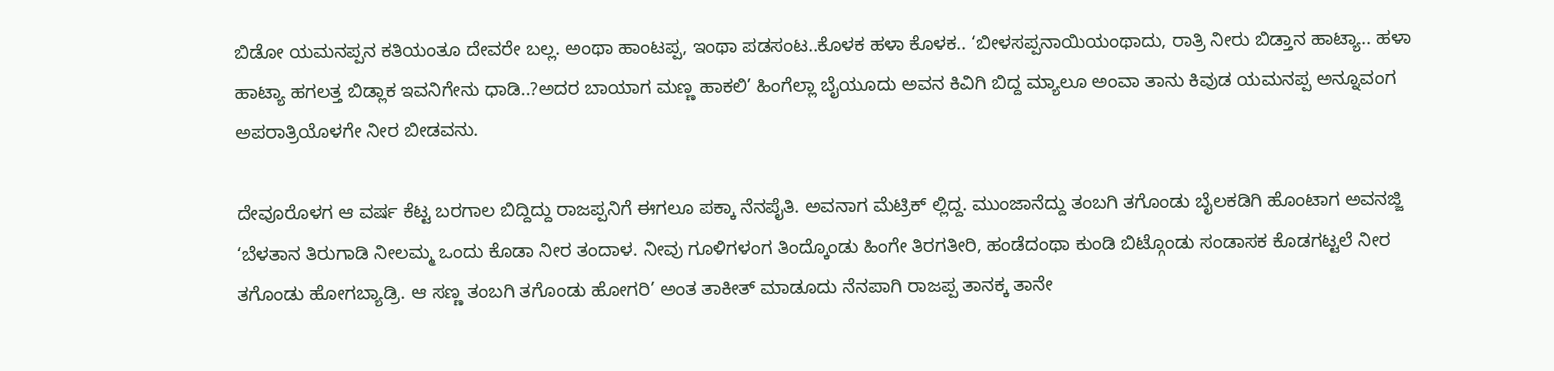ಬಿಡೋ ಯಮನಪ್ಪನ ಕತಿಯಂತೂ ದೇವರೇ ಬಲ್ಲ. ಅಂಥಾ ಹಾಂಟಪ್ಪ, ಇಂಥಾ ಪಡಸಂಟ..ಕೊಳಕ ಹಳಾ ಕೊಳಕ.. ‘ಬೀಳಸಪ್ಪನಾಯಿಯಂಥಾದು, ರಾತ್ರಿ ನೀರು ಬಿಡ್ತಾನ ಹಾಟ್ಯಾ.. ಹಳಾ ಹಾಟ್ಯಾ ಹಗಲತ್ತ ಬಿಡ್ಲಾಕ ಇವನಿಗೇನು ಧಾಡಿ..?ಅದರ ಬಾಯಾಗ ಮಣ್ಣ ಹಾಕಲಿ’ ಹಿಂಗೆಲ್ಲಾ ಬೈಯೂದು ಅವನ ಕಿವಿಗಿ ಬಿದ್ದ ಮ್ಯಾಲೂ ಅಂವಾ ತಾನು ಕಿವುಡ ಯಮನಪ್ಪ ಅನ್ನೂವಂಗ ಅಪರಾತ್ರಿಯೊಳಗೇ ನೀರ ಬೀಡವನು.

ದೇವೂರೊಳಗ ಆ ವರ್ಷ ಕೆಟ್ಟ ಬರಗಾಲ ಬಿದ್ದಿದ್ದು ರಾಜಪ್ಪನಿಗೆ ಈಗಲೂ ಪಕ್ಕಾ ನೆನಪೈತಿ. ಅವನಾಗ ಮೆಟ್ರಿಕ್ ಲ್ಲಿದ್ದ. ಮುಂಜಾನೆದ್ದು ತಂಬಗಿ ತಗೊಂಡು ಬೈಲಕಡಿಗಿ ಹೊಂಟಾಗ ಅವನಜ್ಜಿ ‘ಬೆಳತಾನ ತಿರುಗಾಡಿ ನೀಲಮ್ಮ ಒಂದು ಕೊಡಾ ನೀರ ತಂದಾಳ. ನೀವು ಗೂಳಿಗಳಂಗ ತಿಂದ್ಕೊಂಡು ಹಿಂಗೇ ತಿರಗತೀರಿ, ಹಂಡೆದಂಥಾ ಕುಂಡಿ ಬಿಟ್ಗೊಂಡು ಸಂಡಾಸಕ ಕೊಡಗಟ್ಟಲೆ ನೀರ ತಗೊಂಡು ಹೋಗಬ್ಯಾಡ್ರಿ. ಆ ಸಣ್ಣ ತಂಬಗಿ ತಗೊಂಡು ಹೋಗರಿ’ ಅಂತ ತಾಕೀತ್ ಮಾಡೂದು ನೆನಪಾಗಿ ರಾಜಪ್ಪ ತಾನಕ್ಕ ತಾನೇ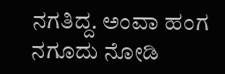ನಗತಿದ್ದ. ಅಂವಾ ಹಂಗ ನಗೂದು ನೋಡಿ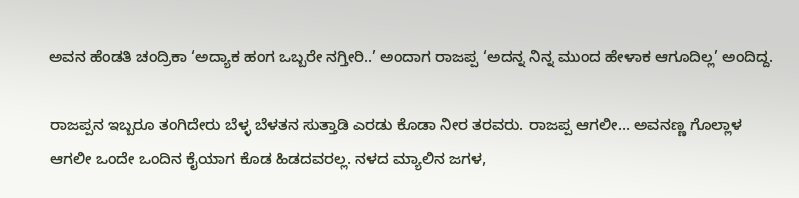ಅವನ ಹೆಂಡತಿ ಚಂದ್ರಿಕಾ ‘ಅದ್ಯಾಕ ಹಂಗ ಒಬ್ಬರೇ ನಗ್ತೀರಿ..’ ಅಂದಾಗ ರಾಜಪ್ಪ ‘ಅದನ್ನ ನಿನ್ನ ಮುಂದ ಹೇಳಾಕ ಆಗೂದಿಲ್ಲ’ ಅಂದಿದ್ದ.

ರಾಜಪ್ಪನ ಇಬ್ಬರೂ ತಂಗಿದೇರು ಬೆಳ್ಳ ಬೆಳತನ ಸುತ್ತಾಡಿ ಎರಡು ಕೊಡಾ ನೀರ ತರವರು. ರಾಜಪ್ಪ ಆಗಲೀ… ಅವನಣ್ಣ ಗೊಲ್ಲಾಳ ಆಗಲೀ ಒಂದೇ ಒಂದಿನ ಕೈಯಾಗ ಕೊಡ ಹಿಡದವರಲ್ಲ. ನಳದ ಮ್ಯಾಲಿನ ಜಗಳ,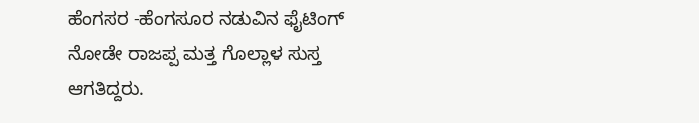ಹೆಂಗಸರ -ಹೆಂಗಸೂರ ನಡುವಿನ ಫೈಟಿಂಗ್ ನೋಡೇ ರಾಜಪ್ಪ ಮತ್ತ ಗೊಲ್ಲಾಳ ಸುಸ್ತ ಆಗತಿದ್ದರು.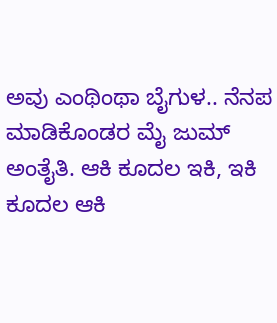ಅವು ಎಂಥಿಂಥಾ ಬೈಗುಳ.. ನೆನಪ ಮಾಡಿಕೊಂಡರ ಮೈ ಜುಮ್ ಅಂತೈತಿ. ಆಕಿ ಕೂದಲ ಇಕಿ, ಇಕಿ ಕೂದಲ ಆಕಿ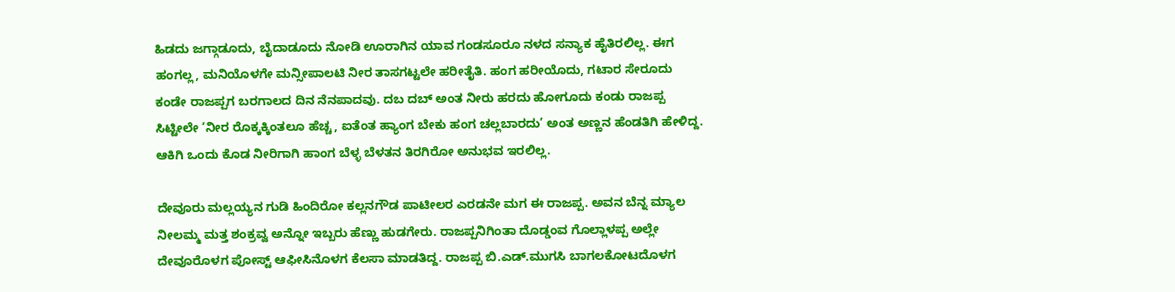ಹಿಡದು ಜಗ್ಗಾಡೂದು, ಬೈದಾಡೂದು ನೋಡಿ ಊರಾಗಿನ ಯಾವ ಗಂಡಸೂರೂ ನಳದ ಸನ್ಯಾಕ ಹೈತಿರಲಿಲ್ಲ. ಈಗ ಹಂಗಲ್ಲ, ಮನಿಯೊಳಗೇ ಮನ್ಸೀಪಾಲಟಿ ನೀರ ತಾಸಗಟ್ಟಲೇ ಹರೀತೈತಿ. ಹಂಗ ಹರೀಯೊದು, ಗಟಾರ ಸೇರೂದು ಕಂಡೇ ರಾಜಪ್ಪಗ ಬರಗಾಲದ ದಿನ ನೆನಪಾದವು. ದಬ ದಬ್ ಅಂತ ನೀರು ಹರದು ಹೋಗೂದು ಕಂಡು ರಾಜಪ್ಪ ಸಿಟ್ಟೀಲೇ ‘ನೀರ ರೊಕ್ಕಕ್ಕಿಂತಲೂ ಹೆಚ್ಚ, ಐತೆಂತ ಹ್ಯಾಂಗ ಬೇಕು ಹಂಗ ಚಲ್ಲಬಾರದು’ ಅಂತ ಅಣ್ಣನ ಹೆಂಡತಿಗಿ ಹೇಳಿದ್ದ. ಆಕಿಗಿ ಒಂದು ಕೊಡ ನೀರಿಗಾಗಿ ಹಾಂಗ ಬೆಳ್ಳ ಬೆಳತನ ತಿರಗಿರೋ ಅನುಭವ ಇರಲಿಲ್ಲ.

ದೇವೂರು ಮಲ್ಲಯ್ಯನ ಗುಡಿ ಹಿಂದಿರೋ ಕಲ್ಲನಗೌಡ ಪಾಟೀಲರ ಎರಡನೇ ಮಗ ಈ ರಾಜಪ್ಪ. ಅವನ ಬೆನ್ನ ಮ್ಯಾಲ ನೀಲಮ್ಮ ಮತ್ತ ಶಂಕ್ರವ್ವ ಅನ್ನೋ ಇಬ್ಬರು ಹೆಣ್ಣು ಹುಡಗೇರು. ರಾಜಪ್ಪನಿಗಿಂತಾ ದೊಡ್ಡಂವ ಗೊಲ್ಲಾಳಪ್ಪ ಅಲ್ಲೇ ದೇವೂರೊಳಗ ಪೋಸ್ಟ್ ಆಫೀಸಿನೊಳಗ ಕೆಲಸಾ ಮಾಡತಿದ್ದ. ರಾಜಪ್ಪ ಬಿ.ಎಡ್.ಮುಗಸಿ ಬಾಗಲಕೋಟದೊಳಗ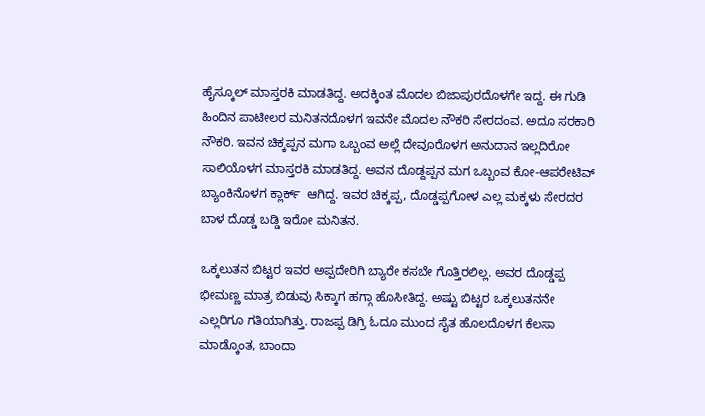ಹೈಸ್ಕೂಲ್ ಮಾಸ್ತರಕಿ ಮಾಡತಿದ್ದ. ಅದಕ್ಕಿಂತ ಮೊದಲ ಬಿಜಾಪುರದೊಳಗೇ ಇದ್ದ. ಈ ಗುಡಿ ಹಿಂದಿನ ಪಾಟೀಲರ ಮನಿತನದೊಳಗ ಇವನೇ ಮೊದಲ ನೌಕರಿ ಸೇರದಂವ. ಅದೂ ಸರಕಾರಿ ನೌಕರಿ. ಇವನ ಚಿಕ್ಕಪ್ಪನ ಮಗಾ ಒಬ್ಬಂವ ಅಲ್ಲೆ ದೇವೂರೊಳಗ ಅನುದಾನ ಇಲ್ಲದಿರೋ ಸಾಲಿಯೊಳಗ ಮಾಸ್ತರಕಿ ಮಾಡತಿದ್ದ. ಅವನ ದೊಡ್ದಪ್ಪನ ಮಗ ಒಬ್ಬಂವ ಕೋ-ಆಪರೇಟಿವ್ ಬ್ಯಾಂಕಿನೊಳಗ ಕ್ಲಾರ್ಕ್  ಆಗಿದ್ದ. ಇವರ ಚಿಕ್ಕಪ್ಪ, ದೊಡ್ಡಪ್ಪಗೋಳ ಎಲ್ಲ ಮಕ್ಕಳು ಸೇರದರ ಬಾಳ ದೊಡ್ಡ ಬಡ್ಡಿ ಇರೋ ಮನಿತನ.

ಒಕ್ಕಲುತನ ಬಿಟ್ಟರ ಇವರ ಅಪ್ಪದೇರಿಗಿ ಬ್ಯಾರೇ ಕಸಬೇ ಗೊತ್ತಿರಲಿಲ್ಲ. ಅವರ ದೊಡ್ಡಪ್ಪ ಭೀಮಣ್ಣ ಮಾತ್ರ ಬಿಡುವು ಸಿಕ್ಕಾಗ ಹಗ್ಗಾ ಹೊಸೀತಿದ್ದ. ಅಷ್ಟು ಬಿಟ್ಟರ ಒಕ್ಕಲುತನನೇ ಎಲ್ಲರಿಗೂ ಗತಿಯಾಗಿತ್ತು. ರಾಜಪ್ಪ ಡಿಗ್ರಿ ಓದೂ ಮುಂದ ಸೈತ ಹೊಲದೊಳಗ ಕೆಲಸಾ ಮಾಡ್ಕೊಂತ, ಬಾಂದಾ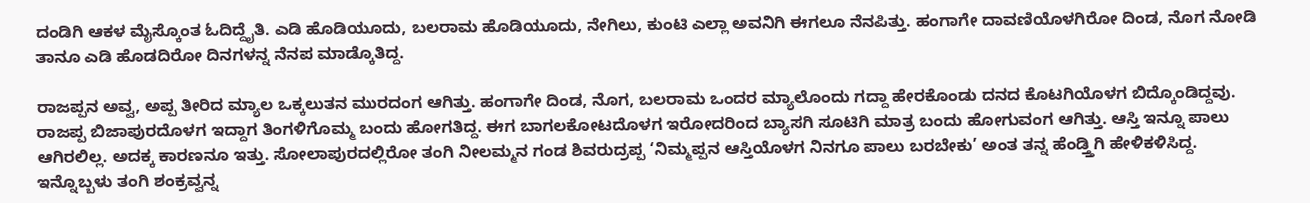ದಂಡಿಗಿ ಆಕಳ ಮೈಸ್ಕೊಂತ ಓದಿದ್ದೈತಿ. ಎಡಿ ಹೊಡಿಯೂದು, ಬಲರಾಮ ಹೊಡಿಯೂದು, ನೇಗಿಲು, ಕುಂಟಿ ಎಲ್ಲಾ ಅವನಿಗಿ ಈಗಲೂ ನೆನಪಿತ್ತು. ಹಂಗಾಗೇ ದಾವಣಿಯೊಳಗಿರೋ ದಿಂಡ, ನೊಗ ನೋಡಿ ತಾನೂ ಎಡಿ ಹೊಡದಿರೋ ದಿನಗಳನ್ನ ನೆನಪ ಮಾಡ್ಕೊತಿದ್ದ.

ರಾಜಪ್ಪನ ಅವ್ವ, ಅಪ್ಪ ತೀರಿದ ಮ್ಯಾಲ ಒಕ್ಕಲುತನ ಮುರದಂಗ ಆಗಿತ್ತು. ಹಂಗಾಗೇ ದಿಂಡ, ನೊಗ, ಬಲರಾಮ ಒಂದರ ಮ್ಯಾಲೊಂದು ಗದ್ದಾ ಹೇರಕೊಂಡು ದನದ ಕೊಟಗಿಯೊಳಗ ಬಿದ್ಕೊಂಡಿದ್ದವು. ರಾಜಪ್ಪ ಬಿಜಾಪುರದೊಳಗ ಇದ್ದಾಗ ತಿಂಗಳಿಗೊಮ್ಮ ಬಂದು ಹೋಗತಿದ್ದ. ಈಗ ಬಾಗಲಕೋಟದೊಳಗ ಇರೋದರಿಂದ ಬ್ಯಾಸಗಿ ಸೂಟಿಗಿ ಮಾತ್ರ ಬಂದು ಹೋಗುವಂಗ ಆಗಿತ್ತು. ಆಸ್ತಿ ಇನ್ನೂ ಪಾಲು ಆಗಿರಲಿಲ್ಲ. ಅದಕ್ಕ ಕಾರಣನೂ ಇತ್ತು. ಸೋಲಾಪುರದಲ್ಲಿರೋ ತಂಗಿ ನೀಲಮ್ಮನ ಗಂಡ ಶಿವರುದ್ರಪ್ಪ ‘ನಿಮ್ಮಪ್ಪನ ಆಸ್ತಿಯೊಳಗ ನಿನಗೂ ಪಾಲು ಬರಬೇಕು’ ಅಂತ ತನ್ನ ಹೆಂಡ್ತ್ತಿಗಿ ಹೇಳಿಕಳಿಸಿದ್ದ. ಇನ್ನೊಬ್ಬಳು ತಂಗಿ ಶಂಕ್ರವ್ವನ್ನ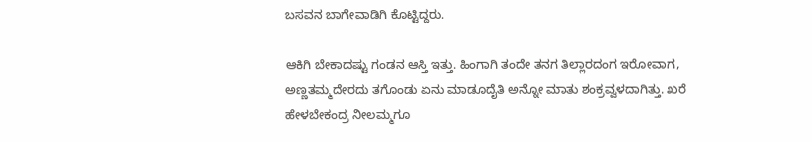ಬಸವನ ಬಾಗೇವಾಡಿಗಿ ಕೊಟ್ಟಿದ್ದರು.

ಆಕಿಗಿ ಬೇಕಾದಷ್ಟು ಗಂಡನ ಆಸ್ತಿ ಇತ್ತು. ಹಿಂಗಾಗಿ ತಂದೇ ತನಗ ತಿಲ್ಲಾರದಂಗ ಇರೋವಾಗ, ಅಣ್ಣತಮ್ಮದೇರದು ತಗೊಂಡು ಏನು ಮಾಡೂದೈತಿ ಅನ್ನೋ ಮಾತು ಶಂಕ್ರವ್ವಳದಾಗಿತ್ತು. ಖರೆ ಹೇಳಬೇಕಂದ್ರ ನೀಲಮ್ಮಗೂ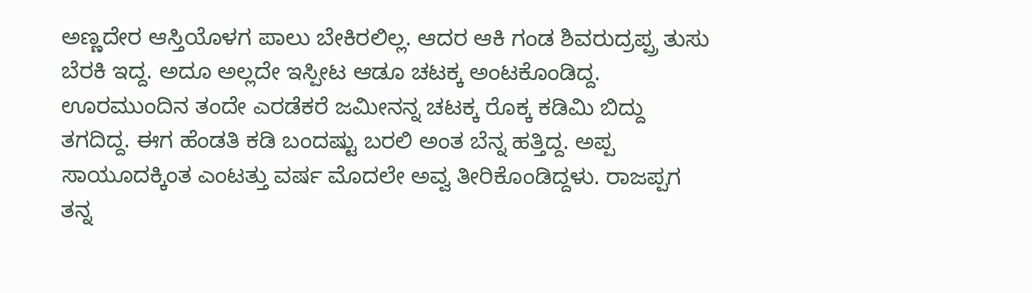ಅಣ್ಣದೇರ ಆಸ್ತಿಯೊಳಗ ಪಾಲು ಬೇಕಿರಲಿಲ್ಲ. ಆದರ ಆಕಿ ಗಂಡ ಶಿವರುದ್ರಪ್ಪ್ರ ತುಸು ಬೆರಕಿ ಇದ್ದ. ಅದೂ ಅಲ್ಲದೇ ಇಸ್ಪೀಟ ಆಡೂ ಚಟಕ್ಕ ಅಂಟಕೊಂಡಿದ್ದ. ಊರಮುಂದಿನ ತಂದೇ ಎರಡೆಕರೆ ಜಮೀನನ್ನ ಚಟಕ್ಕ ರೊಕ್ಕ ಕಡಿಮಿ ಬಿದ್ದು ತಗದಿದ್ದ. ಈಗ ಹೆಂಡತಿ ಕಡಿ ಬಂದಷ್ಟು ಬರಲಿ ಅಂತ ಬೆನ್ನ ಹತ್ತಿದ್ದ. ಅಪ್ಪ ಸಾಯೂದಕ್ಕಿಂತ ಎಂಟತ್ತು ವರ್ಷ ಮೊದಲೇ ಅವ್ವ ತೀರಿಕೊಂಡಿದ್ದಳು. ರಾಜಪ್ಪಗ ತನ್ನ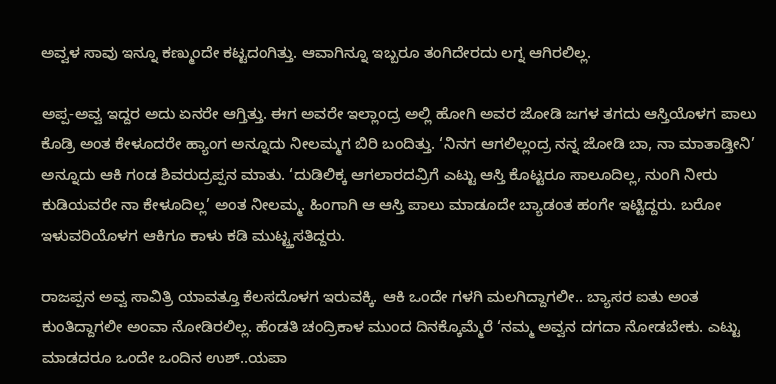ಅವ್ವಳ ಸಾವು ಇನ್ನೂ ಕಣ್ಮುಂದೇ ಕಟ್ಟದಂಗಿತ್ತು. ಆವಾಗಿನ್ನೂ ಇಬ್ಬರೂ ತಂಗಿದೇರದು ಲಗ್ನ ಆಗಿರಲಿಲ್ಲ.

ಅಪ್ಪ-ಅವ್ವ ಇದ್ದರ ಅದು ಏನರೇ ಆಗ್ತಿತ್ತು. ಈಗ ಅವರೇ ಇಲ್ಲಾಂದ್ರ ಅಲ್ಲಿ ಹೋಗಿ ಅವರ ಜೋಡಿ ಜಗಳ ತಗದು ಆಸ್ತಿಯೊಳಗ ಪಾಲು ಕೊಡ್ರಿ ಅಂತ ಕೇಳೂದರೇ ಹ್ಯಾಂಗ ಅನ್ನೂದು ನೀಲಮ್ಮಗ ಬಿರಿ ಬಂದಿತ್ತು. ‘ನಿನಗ ಆಗಲಿಲ್ಲಂದ್ರ ನನ್ನ ಜೋಡಿ ಬಾ, ನಾ ಮಾತಾಡ್ತೀನಿ’ ಅನ್ನೂದು ಆಕಿ ಗಂಡ ಶಿವರುದ್ರಪ್ಪನ ಮಾತು. ‘ದುಡಿಲಿಕ್ಕ ಆಗಲಾರದವ್ರಿಗೆ ಎಟ್ಟು ಆಸ್ತಿ ಕೊಟ್ಟರೂ ಸಾಲೂದಿಲ್ಲ, ನುಂಗಿ ನೀರು ಕುಡಿಯವರೇ ನಾ ಕೇಳೂದಿಲ್ಲ’ ಅಂತ ನೀಲಮ್ಮ. ಹಿಂಗಾಗಿ ಆ ಆಸ್ತಿ ಪಾಲು ಮಾಡೂದೇ ಬ್ಯಾಡಂತ ಹಂಗೇ ಇಟ್ಟಿದ್ದರು. ಬರೋ ಇಳುವರಿಯೊಳಗ ಆಕಿಗೂ ಕಾಳು ಕಡಿ ಮುಟ್ಟ್ತಸತಿದ್ದರು.

ರಾಜಪ್ಪನ ಅವ್ವ ಸಾವಿತ್ರಿ ಯಾವತ್ತೂ ಕೆಲಸದೊಳಗ ಇರುವಕ್ಕಿ. ಆಕಿ ಒಂದೇ ಗಳಗಿ ಮಲಗಿದ್ದಾಗಲೀ.. ಬ್ಯಾಸರ ಐತು ಅಂತ ಕುಂತಿದ್ದಾಗಲೀ ಅಂವಾ ನೋಡಿರಲಿಲ್ಲ. ಹೆಂಡತಿ ಚಂದ್ರಿಕಾಳ ಮುಂದ ದಿನಕ್ಕೊಮ್ಮೆರೆ ‘ನಮ್ಮ ಅವ್ವನ ದಗದಾ ನೋಡಬೇಕು. ಎಟ್ಟು ಮಾಡದರೂ ಒಂದೇ ಒಂದಿನ ಉಶ್..ಯಪಾ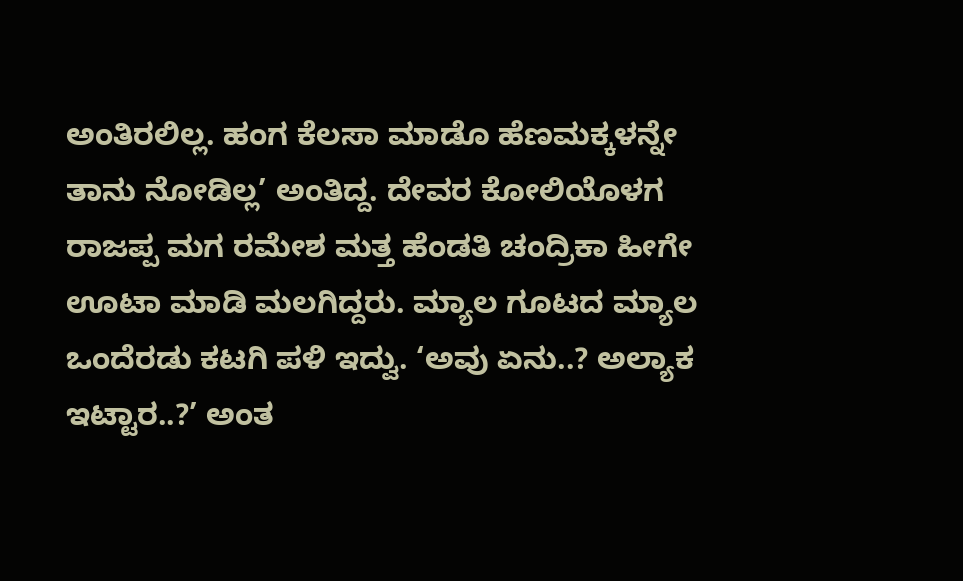ಅಂತಿರಲಿಲ್ಲ. ಹಂಗ ಕೆಲಸಾ ಮಾಡೊ ಹೆಣಮಕ್ಕಳನ್ನೇ ತಾನು ನೋಡಿಲ್ಲ’ ಅಂತಿದ್ದ. ದೇವರ ಕೋಲಿಯೊಳಗ ರಾಜಪ್ಪ ಮಗ ರಮೇಶ ಮತ್ತ ಹೆಂಡತಿ ಚಂದ್ರಿಕಾ ಹೀಗೇ ಊಟಾ ಮಾಡಿ ಮಲಗಿದ್ದರು. ಮ್ಯಾಲ ಗೂಟದ ಮ್ಯಾಲ ಒಂದೆರಡು ಕಟಗಿ ಪಳಿ ಇದ್ವು. ‘ಅವು ಏನು..? ಅಲ್ಯಾಕ ಇಟ್ಟಾರ..?’ ಅಂತ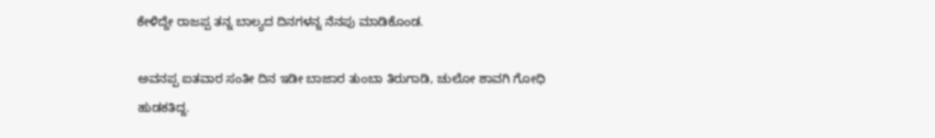ಕೇಳಿದ್ದೇ ರಾಜಪ್ಪ ತನ್ನ ಬಾಲ್ಯದ ದಿನಗಳನ್ನ ನೆನಪು ಮಾಡಿಕೊಂಡ.

ಅವನಪ್ಪ ಐತವಾರ ಸಂತೀ ದಿನ ಇಡೀ ಬಾಜಾರ ತುಂಬಾ ತಿರುಗಾಡಿ, ಚುಲೋ ಶಾವಗಿ ಗೋಧಿ ಹುಡಕತಿದ್ದ.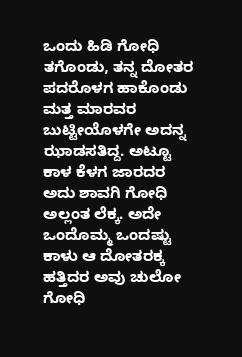ಒಂದು ಹಿಡಿ ಗೋಧಿ ತಗೊಂಡು, ತನ್ನ ದೋತರ ಪದರೊಳಗ ಹಾಕೊಂಡು ಮತ್ತ ಮಾರವರ ಬುಟ್ಟೀಯೊಳಗೇ ಅದನ್ನ ಝಾಡಸತಿದ್ದ. ಅಟ್ಟೂ ಕಾಳ ಕೆಳಗ ಜಾರದರ ಅದು ಶಾವಗಿ ಗೋಧಿ ಅಲ್ಲಂತ ಲೆಕ್ಕ. ಅದೇ ಒಂದೊಮ್ಮ ಒಂದಷ್ಟು ಕಾಳು ಆ ದೋತರಕ್ಕ ಹತ್ತಿದರ ಅವು ಚುಲೋ ಗೋಧಿ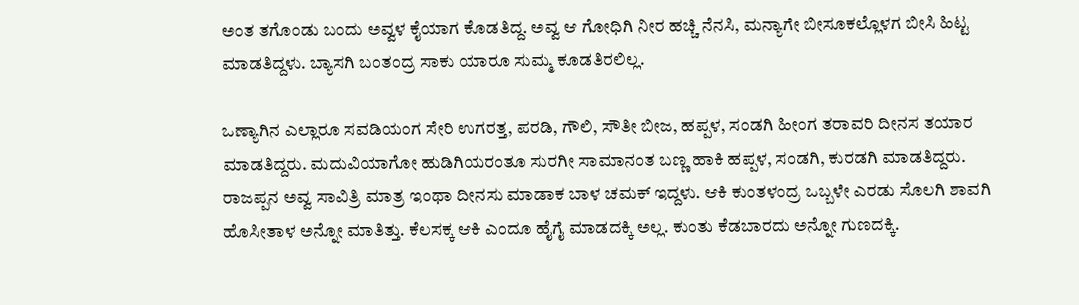ಅಂತ ತಗೊಂಡು ಬಂದು ಅವ್ವಳ ಕೈಯಾಗ ಕೊಡತಿದ್ದ. ಅವ್ವ ಆ ಗೋಧಿಗಿ ನೀರ ಹಚ್ಚಿ ನೆನಸಿ, ಮನ್ಯಾಗೇ ಬೀಸೂಕಲ್ಲೊಳಗ ಬೀಸಿ ಹಿಟ್ಟ ಮಾಡತಿದ್ದಳು. ಬ್ಯಾಸಗಿ ಬಂತಂದ್ರ ಸಾಕು ಯಾರೂ ಸುಮ್ಮ ಕೂಡತಿರಲಿಲ್ಲ.

ಒಣ್ಯಾಗಿನ ಎಲ್ಲಾರೂ ಸವಡಿಯಂಗ ಸೇರಿ ಉಗರತ್ತ, ಪರಡಿ, ಗೌಲಿ, ಸೌತೀ ಬೀಜ, ಹಪ್ಪಳ, ಸಂಡಗಿ ಹೀಂಗ ತರಾವರಿ ದೀನಸ ತಯಾರ ಮಾಡತಿದ್ದರು. ಮದುವಿಯಾಗೋ ಹುಡಿಗಿಯರಂತೂ ಸುರಗೀ ಸಾಮಾನಂತ ಬಣ್ಣ ಹಾಕಿ ಹಪ್ಪಳ, ಸಂಡಗಿ, ಕುರಡಗಿ ಮಾಡತಿದ್ದರು. ರಾಜಪ್ಪನ ಅವ್ವ ಸಾವಿತ್ರಿ ಮಾತ್ರ ಇಂಥಾ ದೀನಸು ಮಾಡಾಕ ಬಾಳ ಚಮಕ್ ಇದ್ದಳು. ಆಕಿ ಕುಂತಳಂದ್ರ ಒಬ್ಬಳೇ ಎರಡು ಸೊಲಗಿ ಶಾವಗಿ ಹೊಸೀತಾಳ ಅನ್ನೋ ಮಾತಿತ್ತು. ಕೆಲಸಕ್ಕ ಆಕಿ ಎಂದೂ ಹೈಗೈ ಮಾಡದಕ್ಕಿ ಅಲ್ಲ. ಕುಂತು ಕೆಡಬಾರದು ಅನ್ನೋ ಗುಣದಕ್ಕಿ.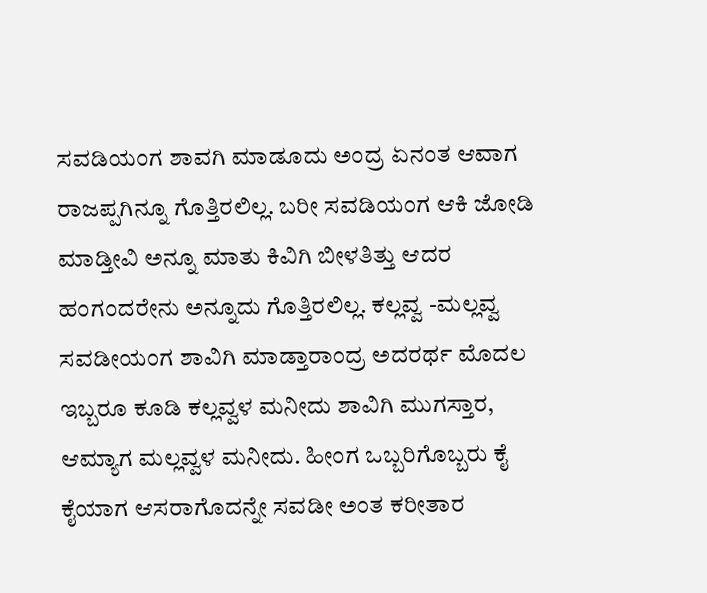ಸವಡಿಯಂಗ ಶಾವಗಿ ಮಾಡೂದು ಅಂದ್ರ ಏನಂತ ಆವಾಗ ರಾಜಪ್ಪಗಿನ್ನೂ ಗೊತ್ತಿರಲಿಲ್ಲ. ಬರೀ ಸವಡಿಯಂಗ ಆಕಿ ಜೋಡಿ ಮಾಡ್ತೀವಿ ಅನ್ನೂ ಮಾತು ಕಿವಿಗಿ ಬೀಳತಿತ್ತು ಆದರ ಹಂಗಂದರೇನು ಅನ್ನೂದು ಗೊತ್ತಿರಲಿಲ್ಲ. ಕಲ್ಲವ್ವ -ಮಲ್ಲವ್ವ ಸವಡೀಯಂಗ ಶಾವಿಗಿ ಮಾಡ್ತಾರಾಂದ್ರ ಅದರರ್ಥ ಮೊದಲ ಇಬ್ಬರೂ ಕೂಡಿ ಕಲ್ಲವ್ವಳ ಮನೀದು ಶಾವಿಗಿ ಮುಗಸ್ತಾರ, ಆಮ್ಯಾಗ ಮಲ್ಲವ್ವಳ ಮನೀದು. ಹೀಂಗ ಒಬ್ಬರಿಗೊಬ್ಬರು ಕೈ ಕೈಯಾಗ ಆಸರಾಗೊದನ್ನೇ ಸವಡೀ ಅಂತ ಕರೀತಾರ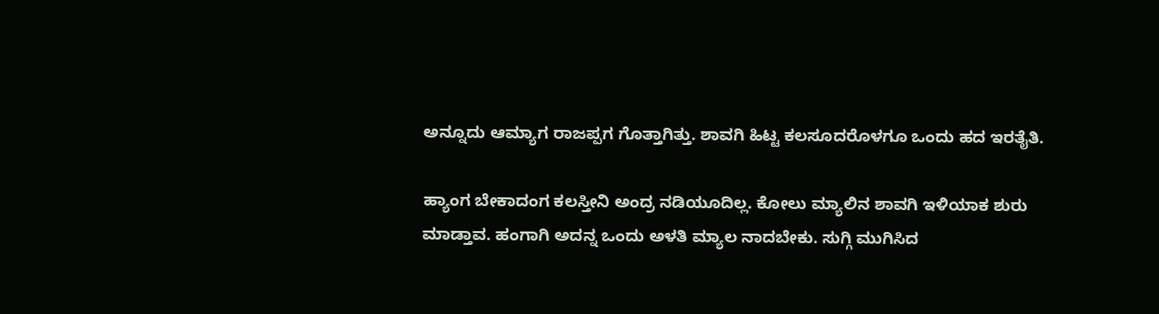ಅನ್ನೂದು ಆಮ್ಯಾಗ ರಾಜಪ್ಪಗ ಗೊತ್ತಾಗಿತ್ತು. ಶಾವಗಿ ಹಿಟ್ಟ ಕಲಸೂದರೊಳಗೂ ಒಂದು ಹದ ಇರತೈತಿ.

ಹ್ಯಾಂಗ ಬೇಕಾದಂಗ ಕಲಸ್ತೀನಿ ಅಂದ್ರ ನಡಿಯೂದಿಲ್ಲ. ಕೋಲು ಮ್ಯಾಲಿನ ಶಾವಗಿ ಇಳಿಯಾಕ ಶುರು ಮಾಡ್ತಾವ. ಹಂಗಾಗಿ ಅದನ್ನ ಒಂದು ಅಳತಿ ಮ್ಯಾಲ ನಾದಬೇಕು. ಸುಗ್ಗಿ ಮುಗಿಸಿದ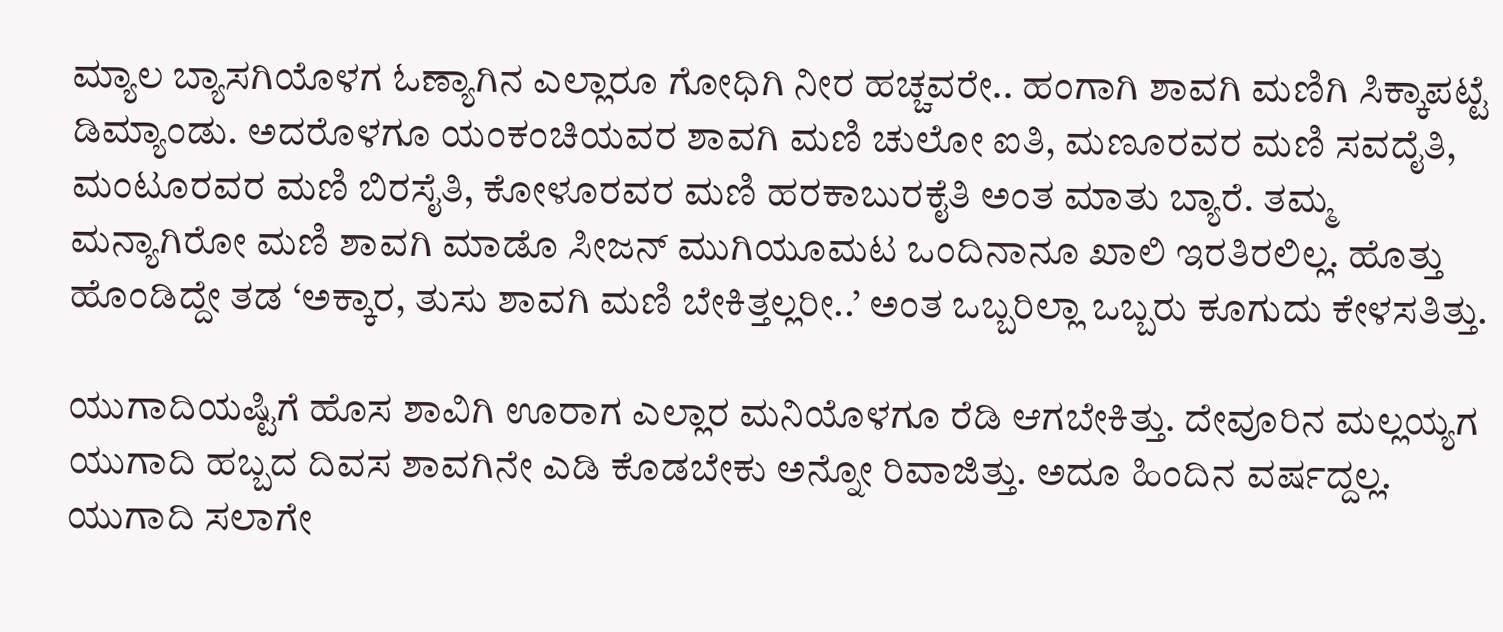ಮ್ಯಾಲ ಬ್ಯಾಸಗಿಯೊಳಗ ಓಣ್ಯಾಗಿನ ಎಲ್ಲಾರೂ ಗೋಧಿಗಿ ನೀರ ಹಚ್ಚವರೇ.. ಹಂಗಾಗಿ ಶಾವಗಿ ಮಣಿಗಿ ಸಿಕ್ಕಾಪಟ್ಟೆ ಡಿಮ್ಯಾಂಡು. ಅದರೊಳಗೂ ಯಂಕಂಚಿಯವರ ಶಾವಗಿ ಮಣಿ ಚುಲೋ ಐತಿ, ಮಣೂರವರ ಮಣಿ ಸವದೈತಿ, ಮಂಟೂರವರ ಮಣಿ ಬಿರಸೈತಿ, ಕೋಳೂರವರ ಮಣಿ ಹರಕಾಬುರಕೈತಿ ಅಂತ ಮಾತು ಬ್ಯಾರೆ. ತಮ್ಮ ಮನ್ಯಾಗಿರೋ ಮಣಿ ಶಾವಗಿ ಮಾಡೊ ಸೀಜನ್ ಮುಗಿಯೂಮಟ ಒಂದಿನಾನೂ ಖಾಲಿ ಇರತಿರಲಿಲ್ಲ. ಹೊತ್ತು ಹೊಂಡಿದ್ದೇ ತಡ ‘ಅಕ್ಕಾರ, ತುಸು ಶಾವಗಿ ಮಣಿ ಬೇಕಿತ್ತಲ್ಲರೀ..’ ಅಂತ ಒಬ್ಬರಿಲ್ಲಾ ಒಬ್ಬರು ಕೂಗುದು ಕೇಳಸತಿತ್ತು.

ಯುಗಾದಿಯಷ್ಟಿಗೆ ಹೊಸ ಶಾವಿಗಿ ಊರಾಗ ಎಲ್ಲಾರ ಮನಿಯೊಳಗೂ ರೆಡಿ ಆಗಬೇಕಿತ್ತು. ದೇವೂರಿನ ಮಲ್ಲಯ್ಯಗ ಯುಗಾದಿ ಹಬ್ಬದ ದಿವಸ ಶಾವಗಿನೇ ಎಡಿ ಕೊಡಬೇಕು ಅನ್ನೋ ರಿವಾಜಿತ್ತು. ಅದೂ ಹಿಂದಿನ ವರ್ಷದ್ದಲ್ಲ. ಯುಗಾದಿ ಸಲಾಗೇ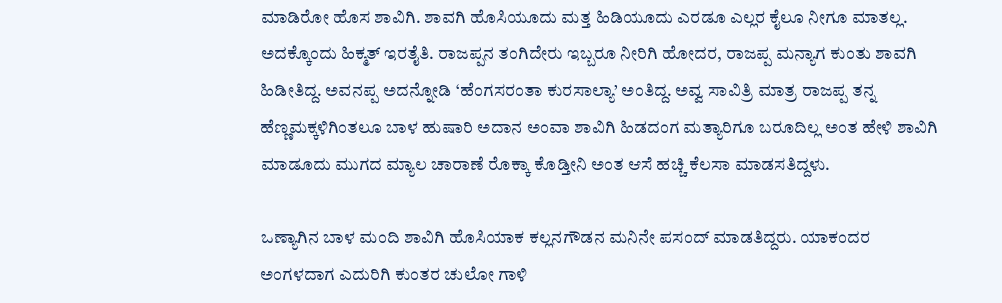ಮಾಡಿರೋ ಹೊಸ ಶಾವಿಗಿ. ಶಾವಗಿ ಹೊಸಿಯೂದು ಮತ್ತ ಹಿಡಿಯೂದು ಎರಡೂ ಎಲ್ಲರ ಕೈಲೂ ನೀಗೂ ಮಾತಲ್ಲ. ಅದಕ್ಕೊಂದು ಹಿಕ್ಮತ್ ಇರತೈತಿ. ರಾಜಪ್ಪನ ತಂಗಿದೇರು ಇಬ್ಬರೂ ನೀರಿಗಿ ಹೋದರ, ರಾಜಪ್ಪ ಮನ್ಯಾಗ ಕುಂತು ಶಾವಗಿ ಹಿಡೀತಿದ್ದ. ಅವನಪ್ಪ ಅದನ್ನೋಡಿ ‘ಹೆಂಗಸರಂತಾ ಕುರಸಾಲ್ಯಾ’ ಅಂತಿದ್ದ. ಅವ್ವ ಸಾವಿತ್ರಿ ಮಾತ್ರ ರಾಜಪ್ಪ ತನ್ನ ಹೆಣ್ಣಮಕ್ಕಳಿಗಿಂತಲೂ ಬಾಳ ಹುಷಾರಿ ಅದಾನ ಅಂವಾ ಶಾವಿಗಿ ಹಿಡದಂಗ ಮತ್ಯಾರಿಗೂ ಬರೂದಿಲ್ಲ ಅಂತ ಹೇಳಿ ಶಾವಿಗಿ ಮಾಡೂದು ಮುಗದ ಮ್ಯಾಲ ಚಾರಾಣೆ ರೊಕ್ಕಾ ಕೊಡ್ತೀನಿ ಅಂತ ಆಸೆ ಹಚ್ಚಿ ಕೆಲಸಾ ಮಾಡಸತಿದ್ದಳು.

ಒಣ್ಯಾಗಿನ ಬಾಳ ಮಂದಿ ಶಾವಿಗಿ ಹೊಸಿಯಾಕ ಕಲ್ಲನಗೌಡನ ಮನಿನೇ ಪಸಂದ್ ಮಾಡತಿದ್ದರು. ಯಾಕಂದರ ಅಂಗಳದಾಗ ಎದುರಿಗಿ ಕುಂತರ ಚುಲೋ ಗಾಳಿ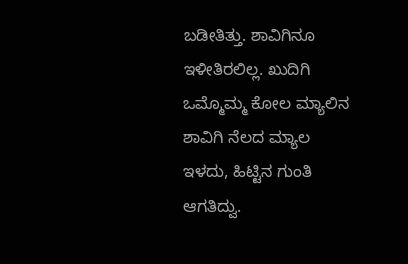ಬಡೀತಿತ್ತು. ಶಾವಿಗಿನೂ ಇಳೀತಿರಲಿಲ್ಲ. ಖುದಿಗಿ ಒಮ್ಮೊಮ್ಮ ಕೋಲ ಮ್ಯಾಲಿನ ಶಾವಿಗಿ ನೆಲದ ಮ್ಯಾಲ ಇಳದು, ಹಿಟ್ಟಿನ ಗುಂತಿ ಆಗತಿದ್ವು.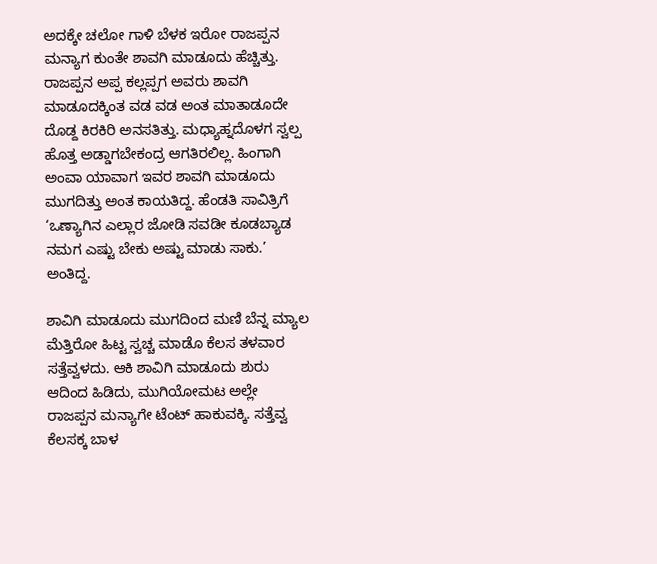ಅದಕ್ಕೇ ಚಲೋ ಗಾಳಿ ಬೆಳಕ ಇರೋ ರಾಜಪ್ಪನ ಮನ್ಯಾಗ ಕುಂತೇ ಶಾವಗಿ ಮಾಡೂದು ಹೆಚ್ಚಿತ್ತು. ರಾಜಪ್ಪನ ಅಪ್ಪ ಕಲ್ಲಪ್ಪಗ ಅವರು ಶಾವಗಿ ಮಾಡೂದಕ್ಕಿಂತ ವಡ ವಡ ಅಂತ ಮಾತಾಡೂದೇ ದೊಡ್ದ ಕಿರಕಿರಿ ಅನಸತಿತ್ತು. ಮಧ್ಯಾಹ್ನದೊಳಗ ಸ್ವಲ್ಪ ಹೊತ್ತ ಅಡ್ಡಾಗಬೇಕಂದ್ರ ಆಗತಿರಲಿಲ್ಲ. ಹಿಂಗಾಗಿ ಅಂವಾ ಯಾವಾಗ ಇವರ ಶಾವಗಿ ಮಾಡೂದು ಮುಗದಿತ್ತು ಅಂತ ಕಾಯತಿದ್ದ. ಹೆಂಡತಿ ಸಾವಿತ್ರಿಗೆ ‘ಒಣ್ಯಾಗಿನ ಎಲ್ಲಾರ ಜೋಡಿ ಸವಡೀ ಕೂಡಬ್ಯಾಡ ನಮಗ ಎಷ್ಟು ಬೇಕು ಅಷ್ಟು ಮಾಡು ಸಾಕು.’ ಅಂತಿದ್ದ.

ಶಾವಿಗಿ ಮಾಡೂದು ಮುಗದಿಂದ ಮಣಿ ಬೆನ್ನ ಮ್ಯಾಲ ಮೆತ್ತಿರೋ ಹಿಟ್ಟ ಸ್ವಚ್ಚ ಮಾಡೊ ಕೆಲಸ ತಳವಾರ ಸತ್ತೆವ್ವಳದು. ಆಕಿ ಶಾವಿಗಿ ಮಾಡೂದು ಶುರು ಆದಿಂದ ಹಿಡಿದು, ಮುಗಿಯೋಮಟ ಅಲ್ಲೇ ರಾಜಪ್ಪನ ಮನ್ಯಾಗೇ ಟೆಂಟ್ ಹಾಕುವಕ್ಕಿ. ಸತ್ತೆವ್ವ ಕೆಲಸಕ್ಕ ಬಾಳ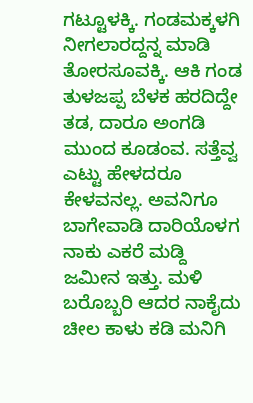ಗಟ್ಟೂಳಕ್ಕಿ. ಗಂಡಮಕ್ಕಳಗಿ ನೀಗಲಾರದ್ದನ್ನ ಮಾಡಿ ತೋರಸೂವಕ್ಕಿ. ಆಕಿ ಗಂಡ ತುಳಜಪ್ಪ ಬೆಳಕ ಹರದಿದ್ದೇ ತಡ, ದಾರೂ ಅಂಗಡಿ ಮುಂದ ಕೂಡಂವ. ಸತ್ತೆವ್ವ ಎಟ್ಟು ಹೇಳದರೂ ಕೇಳವನಲ್ಲ. ಅವನಿಗೂ ಬಾಗೇವಾಡಿ ದಾರಿಯೊಳಗ ನಾಕು ಎಕರೆ ಮಡ್ದಿ ಜಮೀನ ಇತ್ತು. ಮಳಿ ಬರೊಬ್ಬರಿ ಆದರ ನಾಕೈದು ಚೀಲ ಕಾಳು ಕಡಿ ಮನಿಗಿ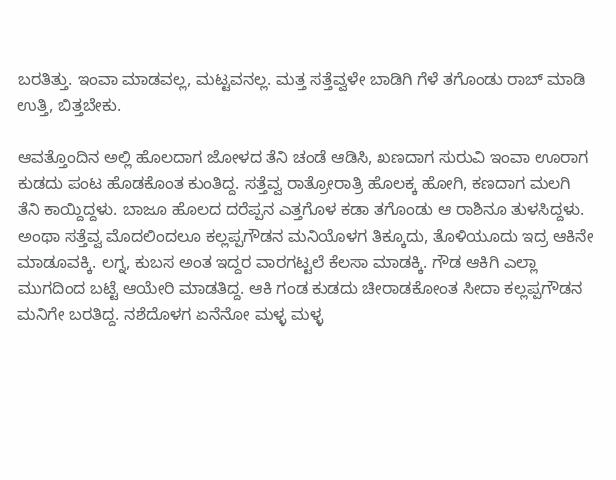ಬರತಿತ್ತು. ಇಂವಾ ಮಾಡವಲ್ಲ, ಮಟ್ಟವನಲ್ಲ. ಮತ್ತ ಸತ್ತೆವ್ವಳೇ ಬಾಡಿಗಿ ಗೆಳೆ ತಗೊಂಡು ರಾಬ್ ಮಾಡಿ ಉತ್ತಿ, ಬಿತ್ತಬೇಕು.

ಆವತ್ತೊಂದಿನ ಅಲ್ಲಿ ಹೊಲದಾಗ ಜೋಳದ ತೆನಿ ಚಂಡೆ ಆಡಿಸಿ, ಖಣದಾಗ ಸುರುವಿ ಇಂವಾ ಊರಾಗ ಕುಡದು ಪಂಟ ಹೊಡಕೊಂತ ಕುಂತಿದ್ದ. ಸತ್ತೆವ್ವ ರಾತ್ರೋರಾತ್ರಿ ಹೊಲಕ್ಕ ಹೋಗಿ, ಕಣದಾಗ ಮಲಗಿ ತೆನಿ ಕಾಯ್ದಿದ್ದಳು. ಬಾಜೂ ಹೊಲದ ದರೆಪ್ಪನ ಎತ್ತಗೊಳ ಕಡಾ ತಗೊಂಡು ಆ ರಾಶಿನೂ ತುಳಸಿದ್ದಳು. ಅಂಥಾ ಸತ್ತೆವ್ವ ಮೊದಲಿಂದಲೂ ಕಲ್ಲಪ್ಪಗೌಡನ ಮನಿಯೊಳಗ ತಿಕ್ಕೂದು, ತೊಳಿಯೂದು ಇದ್ರ ಆಕಿನೇ ಮಾಡೂವಕ್ಕಿ. ಲಗ್ನ, ಕುಬಸ ಅಂತ ಇದ್ದರ ವಾರಗಟ್ಟಲೆ ಕೆಲಸಾ ಮಾಡಕ್ಕಿ. ಗೌಡ ಆಕಿಗಿ ಎಲ್ಲಾ ಮುಗದಿಂದ ಬಟ್ಟೆ ಆಯೇರಿ ಮಾಡತಿದ್ದ. ಆಕಿ ಗಂಡ ಕುಡದು ಚೀರಾಡಕೋಂತ ಸೀದಾ ಕಲ್ಲಪ್ಪಗೌಡನ ಮನಿಗೇ ಬರತಿದ್ದ. ನಶೆದೊಳಗ ಏನೆನೋ ಮಳ್ಳ ಮಳ್ಳ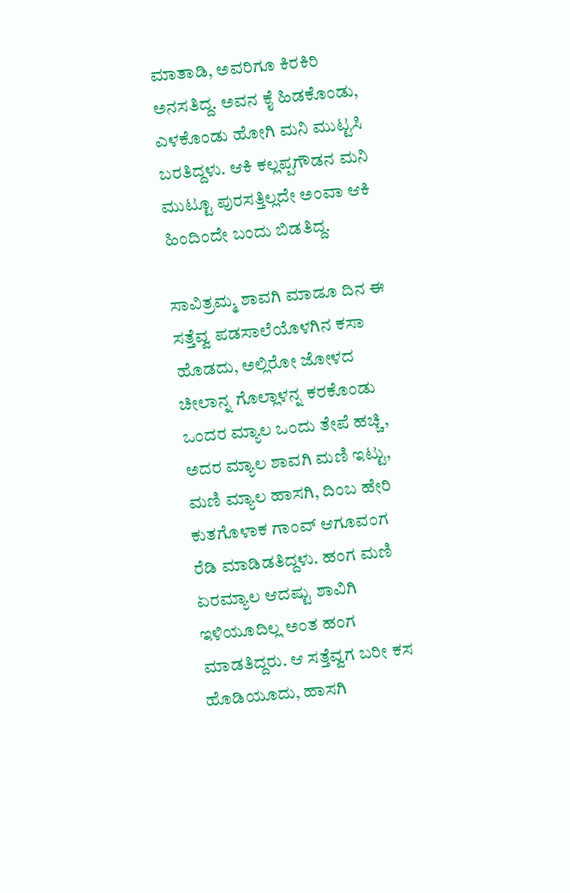ಮಾತಾಡಿ, ಅವರಿಗೂ ಕಿರಕಿರಿ ಅನಸತಿದ್ದ. ಅವನ ಕೈ ಹಿಡಕೊಂಡು, ಎಳಕೊಂಡು ಹೋಗಿ ಮನಿ ಮುಟ್ಟಸಿ ಬರತಿದ್ದಳು. ಆಕಿ ಕಲ್ಲಪ್ಪಗೌಡನ ಮನಿ ಮುಟ್ಟೂ ಪುರಸತ್ತಿಲ್ಲದೇ ಅಂವಾ ಆಕಿ ಹಿಂದಿಂದೇ ಬಂದು ಬಿಡತಿದ್ದ.

ಸಾವಿತ್ರಮ್ಮ ಶಾವಗಿ ಮಾಡೂ ದಿನ ಈ ಸತ್ತೆವ್ವ ಪಡಸಾಲೆಯೊಳಗಿನ ಕಸಾ ಹೊಡದು, ಅಲ್ಲಿರೋ ಜೋಳದ ಚೀಲಾನ್ನ ಗೊಲ್ಲಾಳನ್ನ ಕರಕೊಂಡು ಒಂದರ ಮ್ಯಾಲ ಒಂದು ತೇಪೆ ಹಚ್ಚಿ, ಅದರ ಮ್ಯಾಲ ಶಾವಗಿ ಮಣಿ ಇಟ್ಟು, ಮಣಿ ಮ್ಯಾಲ ಹಾಸಗಿ, ದಿಂಬ ಹೇರಿ ಕುತಗೊಳಾಕ ಗಾಂವ್ ಆಗೂವಂಗ ರೆಡಿ ಮಾಡಿಡತಿದ್ದಳು. ಹಂಗ ಮಣಿ ಏರಮ್ಯಾಲ ಆದಷ್ಟು ಶಾವಿಗಿ ಇಳಿಯೂದಿಲ್ಲ ಅಂತ ಹಂಗ ಮಾಡತಿದ್ದರು. ಆ ಸತ್ತೆವ್ವಗ ಬರೀ ಕಸ ಹೊಡಿಯೂದು, ಹಾಸಗಿ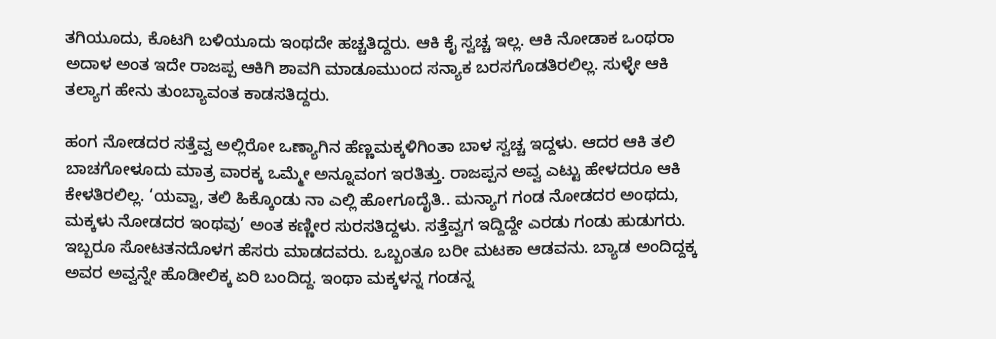ತಗಿಯೂದು, ಕೊಟಗಿ ಬಳಿಯೂದು ಇಂಥದೇ ಹಚ್ಚತಿದ್ದರು. ಆಕಿ ಕೈ ಸ್ವಚ್ಚ ಇಲ್ಲ. ಆಕಿ ನೋಡಾಕ ಒಂಥರಾ ಅದಾಳ ಅಂತ ಇದೇ ರಾಜಪ್ಪ ಆಕಿಗಿ ಶಾವಗಿ ಮಾಡೂಮುಂದ ಸನ್ಯಾಕ ಬರಸಗೊಡತಿರಲಿಲ್ಲ. ಸುಳ್ಳೇ ಆಕಿ ತಲ್ಯಾಗ ಹೇನು ತುಂಬ್ಯಾವಂತ ಕಾಡಸತಿದ್ದರು.

ಹಂಗ ನೋಡದರ ಸತ್ತೆವ್ವ ಅಲ್ಲಿರೋ ಒಣ್ಯಾಗಿನ ಹೆಣ್ಣಮಕ್ಕಳಿಗಿಂತಾ ಬಾಳ ಸ್ವಚ್ಚ ಇದ್ದಳು. ಆದರ ಆಕಿ ತಲಿ ಬಾಚಗೋಳೂದು ಮಾತ್ರ ವಾರಕ್ಕ ಒಮ್ಮೇ ಅನ್ನೂವಂಗ ಇರತಿತ್ತು. ರಾಜಪ್ಪನ ಅವ್ವ ಎಟ್ಟು ಹೇಳದರೂ ಆಕಿ ಕೇಳತಿರಲಿಲ್ಲ. ‘ಯವ್ವಾ, ತಲಿ ಹಿಕ್ಕೊಂಡು ನಾ ಎಲ್ಲಿ ಹೋಗೂದೈತಿ.. ಮನ್ಯಾಗ ಗಂಡ ನೋಡದರ ಅಂಥದು, ಮಕ್ಕಳು ನೋಡದರ ಇಂಥವು’ ಅಂತ ಕಣ್ಣೀರ ಸುರಸತಿದ್ದಳು. ಸತ್ತೆವ್ವಗ ಇದ್ದಿದ್ದೇ ಎರಡು ಗಂಡು ಹುಡುಗರು. ಇಬ್ಬರೂ ಸೋಟತನದೊಳಗ ಹೆಸರು ಮಾಡದವರು. ಒಬ್ಬಂತೂ ಬರೀ ಮಟಕಾ ಆಡವನು. ಬ್ಯಾಡ ಅಂದಿದ್ದಕ್ಕ ಅವರ ಅವ್ವನ್ನೇ ಹೊಡೀಲಿಕ್ಕ ಏರಿ ಬಂದಿದ್ದ. ಇಂಥಾ ಮಕ್ಕಳನ್ನ ಗಂಡನ್ನ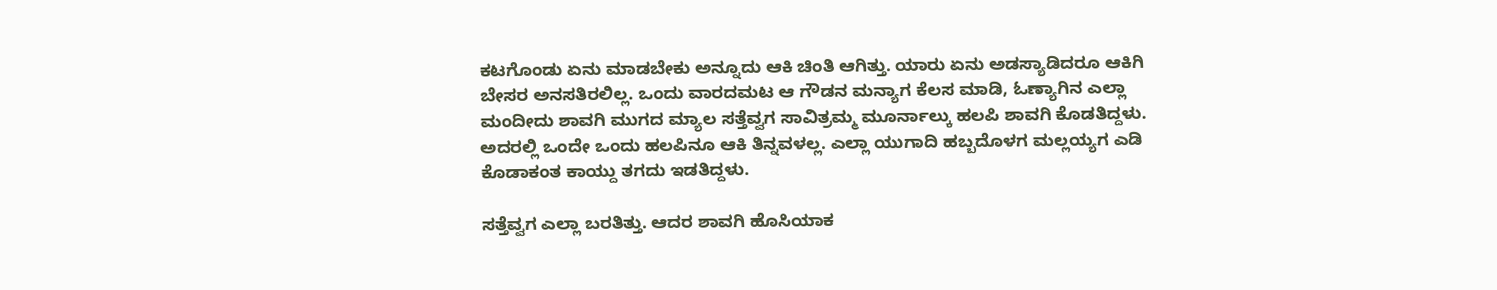ಕಟಗೊಂಡು ಏನು ಮಾಡಬೇಕು ಅನ್ನೂದು ಆಕಿ ಚಿಂತಿ ಆಗಿತ್ತು. ಯಾರು ಏನು ಅಡಸ್ಯಾಡಿದರೂ ಆಕಿಗಿ ಬೇಸರ ಅನಸತಿರಲಿಲ್ಲ. ಒಂದು ವಾರದಮಟ ಆ ಗೌಡನ ಮನ್ಯಾಗ ಕೆಲಸ ಮಾಡಿ, ಓಣ್ಯಾಗಿನ ಎಲ್ಲಾ ಮಂದೀದು ಶಾವಗಿ ಮುಗದ ಮ್ಯಾಲ ಸತ್ತೆವ್ವಗ ಸಾವಿತ್ರಮ್ಮ ಮೂರ್ನಾಲ್ಕು ಹಲಪಿ ಶಾವಗಿ ಕೊಡತಿದ್ದಳು. ಅದರಲ್ಲಿ ಒಂದೇ ಒಂದು ಹಲಪಿನೂ ಆಕಿ ತಿನ್ನವಳಲ್ಲ. ಎಲ್ಲಾ ಯುಗಾದಿ ಹಬ್ಬದೊಳಗ ಮಲ್ಲಯ್ಯಗ ಎಡಿ ಕೊಡಾಕಂತ ಕಾಯ್ದು ತಗದು ಇಡತಿದ್ದಳು.

ಸತ್ತೆವ್ವಗ ಎಲ್ಲಾ ಬರತಿತ್ತು. ಆದರ ಶಾವಗಿ ಹೊಸಿಯಾಕ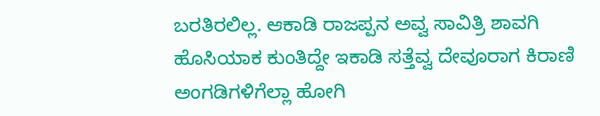ಬರತಿರಲಿಲ್ಲ. ಆಕಾಡಿ ರಾಜಪ್ಪನ ಅವ್ವ ಸಾವಿತ್ರಿ ಶಾವಗಿ ಹೊಸಿಯಾಕ ಕುಂತಿದ್ದೇ ಇಕಾಡಿ ಸತ್ತೆವ್ವ ದೇವೂರಾಗ ಕಿರಾಣಿ ಅಂಗಡಿಗಳಿಗೆಲ್ಲಾ ಹೋಗಿ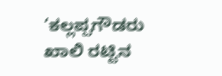‘ಕಲ್ಲಪ್ಪಗೌಡರು ಖಾಲಿ ರಟ್ಟಿನ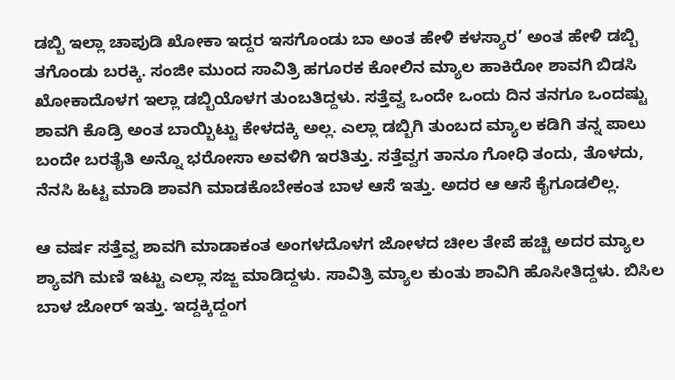ಡಬ್ಬಿ ಇಲ್ಲಾ ಚಾಪುಡಿ ಖೋಕಾ ಇದ್ದರ ಇಸಗೊಂಡು ಬಾ ಅಂತ ಹೇಳಿ ಕಳಸ್ಯಾರ’ ಅಂತ ಹೇಳಿ ಡಬ್ಬಿ ತಗೊಂಡು ಬರಕ್ಕಿ. ಸಂಜೀ ಮುಂದ ಸಾವಿತ್ರಿ ಹಗೂರಕ ಕೋಲಿನ ಮ್ಯಾಲ ಹಾಕಿರೋ ಶಾವಗಿ ಬಿಡಸಿ ಖೋಕಾದೊಳಗ ಇಲ್ಲಾ ಡಬ್ಬಿಯೊಳಗ ತುಂಬತಿದ್ದಳು. ಸತ್ತೆವ್ವ ಒಂದೇ ಒಂದು ದಿನ ತನಗೂ ಒಂದಷ್ಟು ಶಾವಗಿ ಕೊಡ್ರಿ ಅಂತ ಬಾಯ್ಬಿಟ್ಟು ಕೇಳದಕ್ಕಿ ಅಲ್ಲ. ಎಲ್ಲಾ ಡಬ್ಬಿಗಿ ತುಂಬದ ಮ್ಯಾಲ ಕಡಿಗಿ ತನ್ನ ಪಾಲು ಬಂದೇ ಬರತೈತಿ ಅನ್ನೊ ಭರೋಸಾ ಅವಳಿಗಿ ಇರತಿತ್ತು. ಸತ್ತೆವ್ವಗ ತಾನೂ ಗೋಧಿ ತಂದು, ತೊಳದು, ನೆನಸಿ ಹಿಟ್ಟ ಮಾಡಿ ಶಾವಗಿ ಮಾಡಕೊಬೇಕಂತ ಬಾಳ ಆಸೆ ಇತ್ತು. ಅದರ ಆ ಆಸೆ ಕೈಗೂಡಲಿಲ್ಲ.

ಆ ವರ್ಷ ಸತ್ತೆವ್ವ ಶಾವಗಿ ಮಾಡಾಕಂತ ಅಂಗಳದೊಳಗ ಜೋಳದ ಚೀಲ ತೇಪೆ ಹಚ್ಚಿ ಅದರ ಮ್ಯಾಲ ಶ್ಯಾವಗಿ ಮಣಿ ಇಟ್ಟು ಎಲ್ಲಾ ಸಜ್ಜ ಮಾಡಿದ್ದಳು. ಸಾವಿತ್ರಿ ಮ್ಯಾಲ ಕುಂತು ಶಾವಿಗಿ ಹೊಸೀತಿದ್ದಳು. ಬಿಸಿಲ ಬಾಳ ಜೋರ್ ಇತ್ತು. ಇದ್ದಕ್ಕಿದ್ದಂಗ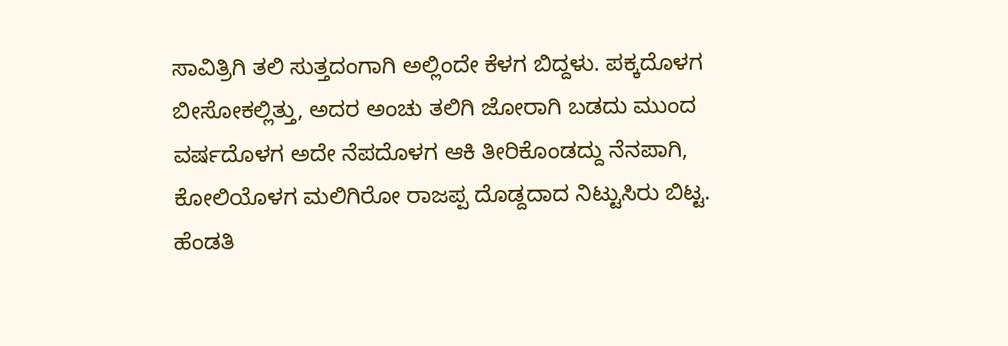ಸಾವಿತ್ರಿಗಿ ತಲಿ ಸುತ್ತದಂಗಾಗಿ ಅಲ್ಲಿಂದೇ ಕೆಳಗ ಬಿದ್ದಳು. ಪಕ್ಕದೊಳಗ ಬೀಸೋಕಲ್ಲಿತ್ತು, ಅದರ ಅಂಚು ತಲಿಗಿ ಜೋರಾಗಿ ಬಡದು ಮುಂದ ವರ್ಷದೊಳಗ ಅದೇ ನೆಪದೊಳಗ ಆಕಿ ತೀರಿಕೊಂಡದ್ದು ನೆನಪಾಗಿ, ಕೋಲಿಯೊಳಗ ಮಲಿಗಿರೋ ರಾಜಪ್ಪ ದೊಡ್ದದಾದ ನಿಟ್ಟುಸಿರು ಬಿಟ್ಟ. ಹೆಂಡತಿ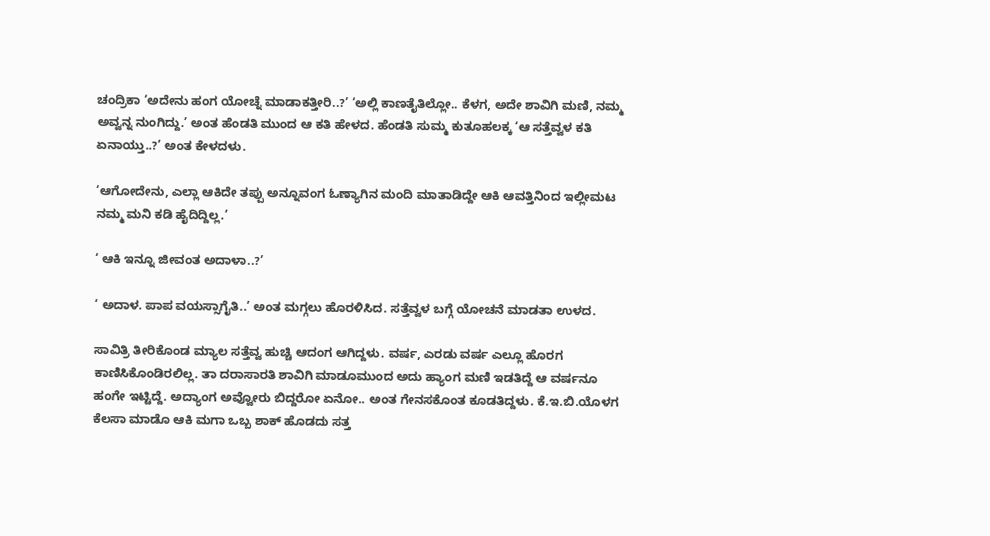ಚಂದ್ರಿಕಾ ‘ಅದೇನು ಹಂಗ ಯೋಚ್ನೆ ಮಾಡಾಕತ್ತೀರಿ..?’ ‘ಅಲ್ಲಿ ಕಾಣತೈತಿಲ್ಲೋ.. ಕೆಳಗ, ಅದೇ ಶಾವಿಗಿ ಮಣಿ, ನಮ್ಮ ಅವ್ವನ್ನ ನುಂಗಿದ್ದು.’ ಅಂತ ಹೆಂಡತಿ ಮುಂದ ಆ ಕತಿ ಹೇಳದ. ಹೆಂಡತಿ ಸುಮ್ಮ ಕುತೂಹಲಕ್ಕ ‘ಆ ಸತ್ತೆವ್ವಳ ಕತಿ ಏನಾಯ್ತು..?’ ಅಂತ ಕೇಳದಳು.

‘ಆಗೋದೇನು, ಎಲ್ಲಾ ಆಕಿದೇ ತಪ್ಪು ಅನ್ನೂವಂಗ ಓಣ್ಯಾಗಿನ ಮಂದಿ ಮಾತಾಡಿದ್ದೇ ಆಕಿ ಆವತ್ತಿನಿಂದ ಇಲ್ಲೀಮಟ ನಮ್ಮ ಮನಿ ಕಡಿ ಹೈದಿದ್ದಿಲ್ಲ.’

‘ ಆಕಿ ಇನ್ನೂ ಜೀವಂತ ಅದಾಳಾ..?’

‘ ಅದಾಳ. ಪಾಪ ವಯಸ್ಸಾಗೈತಿ..’ ಅಂತ ಮಗ್ಗಲು ಹೊರಳಿಸಿದ. ಸತ್ತೆವ್ವಳ ಬಗ್ಗೆ ಯೋಚನೆ ಮಾಡತಾ ಉಳದ.

ಸಾವಿತ್ರಿ ತೀರಿಕೊಂಡ ಮ್ಯಾಲ ಸತ್ತೆವ್ವ ಹುಚ್ಚಿ ಆದಂಗ ಆಗಿದ್ದಳು. ವರ್ಷ, ಎರಡು ವರ್ಷ ಎಲ್ಲೂ ಹೊರಗ ಕಾಣಿಸಿಕೊಂಡಿರಲಿಲ್ಲ. ತಾ ದರಾಸಾರತಿ ಶಾವಿಗಿ ಮಾಡೂಮುಂದ ಅದು ಹ್ಯಾಂಗ ಮಣಿ ಇಡತಿದ್ದೆ ಆ ವರ್ಷನೂ ಹಂಗೇ ಇಟ್ಟಿದ್ದೆ. ಅದ್ಯಾಂಗ ಅವ್ವೋರು ಬಿದ್ದರೋ ಏನೋ.. ಅಂತ ಗೇನಸಕೊಂತ ಕೂಡತಿದ್ದಳು. ಕೆ.ಇ.ಬಿ.ಯೊಳಗ ಕೆಲಸಾ ಮಾಡೊ ಆಕಿ ಮಗಾ ಒಬ್ಬ ಶಾಕ್ ಹೊಡದು ಸತ್ತ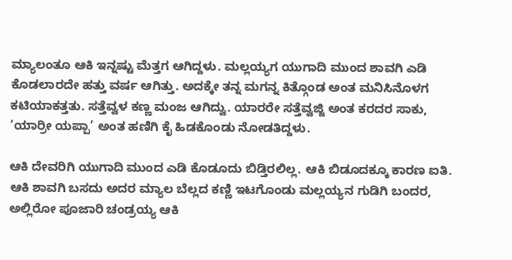ಮ್ಯಾಲಂತೂ ಆಕಿ ಇನ್ನಷ್ಟು ಮೆತ್ತಗ ಆಗಿದ್ದಳು. ಮಲ್ಲಯ್ಯಗ ಯುಗಾದಿ ಮುಂದ ಶಾವಗಿ ಎಡಿ ಕೊಡಲಾರದೇ ಹತ್ತು ವರ್ಷ ಆಗಿತ್ತು. ಅದಕ್ಕೇ ತನ್ನ ಮಗನ್ನ ಕಿತ್ಗೊಂಡ ಅಂತ ಮನಿಸಿನೊಳಗ ಕಟಿಯಾಕತ್ತತು. ಸತ್ತೆವ್ವಳ ಕಣ್ಣ ಮಂಜ ಆಗಿದ್ವು. ಯಾರರೇ ಸತ್ತೆವ್ವಜ್ಜಿ ಅಂತ ಕರದರ ಸಾಕು, ‘ಯಾರ್ರೀ ಯಪ್ಪಾ’ ಅಂತ ಹಣಿಗಿ ಕೈ ಹಿಡಕೊಂಡು ನೋಡತಿದ್ದಳು.

ಆಕಿ ದೇವರಿಗಿ ಯುಗಾದಿ ಮುಂದ ಎಡಿ ಕೊಡೂದು ಬಿಡ್ತಿರಲಿಲ್ಲ. ಆಕಿ ಬಿಡೂದಕ್ಕೂ ಕಾರಣ ಐತಿ. ಆಕಿ ಶಾವಗಿ ಬಸದು ಅದರ ಮ್ಯಾಲ ಬೆಲ್ಲದ ಕಣ್ಣಿ ಇಟಗೊಂಡು ಮಲ್ಲಯ್ಯನ ಗುಡಿಗಿ ಬಂದರ, ಅಲ್ಲಿರೋ ಪೂಜಾರಿ ಚಂಡ್ರಯ್ಯ ಆಕಿ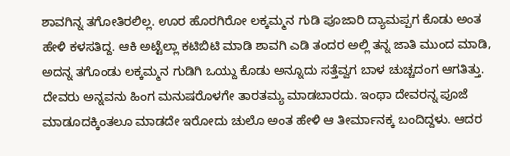ಶಾವಗಿನ್ನ ತಗೋತಿರಲಿಲ್ಲ. ಊರ ಹೊರಗಿರೋ ಲಕ್ಕಮ್ಮನ ಗುಡಿ ಪೂಜಾರಿ ದ್ಯಾಮಪ್ಪಗ ಕೊಡು ಅಂತ ಹೇಳಿ ಕಳಸತಿದ್ದ. ಆಕಿ ಅಟ್ಟೆಲ್ಲಾ ಕಟಿಬಿಟಿ ಮಾಡಿ ಶಾವಗಿ ಎಡಿ ತಂದರ ಅಲ್ಲಿ ತನ್ನ ಜಾತಿ ಮುಂದ ಮಾಡಿ, ಅದನ್ನ ತಗೊಂಡು ಲಕ್ಕಮ್ಮನ ಗುಡಿಗಿ ಒಯ್ದು ಕೊಡು ಅನ್ನೂದು ಸತ್ತೆವ್ವಗ ಬಾಳ ಚುಚ್ಚದಂಗ ಆಗತಿತ್ತು. ದೇವರು ಅನ್ನವನು ಹಿಂಗ ಮನುಷರೊಳಗೇ ತಾರತಮ್ಯ ಮಾಡಬಾರದು. ಇಂಥಾ ದೇವರನ್ನ ಪೂಜೆ ಮಾಡೂದಕ್ಕಿಂತಲೂ ಮಾಡದೇ ಇರೋದು ಚುಲೊ ಅಂತ ಹೇಳಿ ಆ ತೀರ್ಮಾನಕ್ಕ ಬಂದಿದ್ದಳು. ಆದರ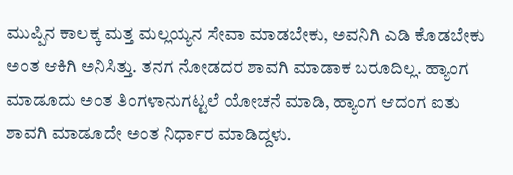ಮುಪ್ಪಿನ ಕಾಲಕ್ಕ ಮತ್ತ ಮಲ್ಲಯ್ಯನ ಸೇವಾ ಮಾಡಬೇಕು, ಅವನಿಗಿ ಎಡಿ ಕೊಡಬೇಕು ಅಂತ ಆಕಿಗಿ ಅನಿಸಿತ್ತು. ತನಗ ನೋಡದರ ಶಾವಗಿ ಮಾಡಾಕ ಬರೂದಿಲ್ಲ. ಹ್ಯಾಂಗ ಮಾಡೂದು ಅಂತ ತಿಂಗಳಾನುಗಟ್ಟಲೆ ಯೋಚನೆ ಮಾಡಿ, ಹ್ಯಾಂಗ ಆದಂಗ ಐತು ಶಾವಗಿ ಮಾಡೂದೇ ಅಂತ ನಿರ್ಧಾರ ಮಾಡಿದ್ದಳು.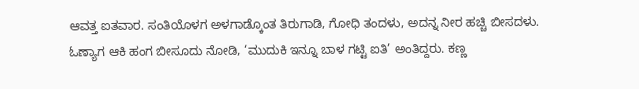ಆವತ್ತ ಐತವಾರ. ಸಂತಿಯೊಳಗ ಅಳಗಾಡ್ಕೊಂತ ತಿರುಗಾಡಿ, ಗೋಧಿ ತಂದಳು, ಅದನ್ನ ನೀರ ಹಚ್ಚಿ ಬೀಸದಳು. ಓಣ್ಯಾಗ ಆಕಿ ಹಂಗ ಬೀಸೂದು ನೋಡಿ, ‘ಮುದುಕಿ ಇನ್ನೂ ಬಾಳ ಗಟ್ಟಿ ಐತಿ’ ಅಂತಿದ್ದರು. ಕಣ್ಣ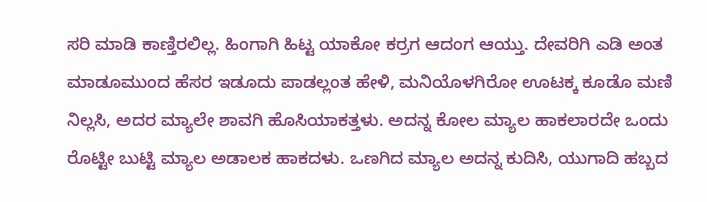ಸರಿ ಮಾಡಿ ಕಾಣ್ತಿರಲಿಲ್ಲ. ಹಿಂಗಾಗಿ ಹಿಟ್ಟ ಯಾಕೋ ಕರ್ರಗ ಆದಂಗ ಆಯ್ತು. ದೇವರಿಗಿ ಎಡಿ ಅಂತ ಮಾಡೂಮುಂದ ಹೆಸರ ಇಡೂದು ಪಾಡಲ್ಲಂತ ಹೇಳಿ, ಮನಿಯೊಳಗಿರೋ ಊಟಕ್ಕ ಕೂಡೊ ಮಣಿ ನಿಲ್ಲಸಿ, ಅದರ ಮ್ಯಾಲೇ ಶಾವಗಿ ಹೊಸಿಯಾಕತ್ತಳು. ಅದನ್ನ ಕೋಲ ಮ್ಯಾಲ ಹಾಕಲಾರದೇ ಒಂದು ರೊಟ್ಟೀ ಬುಟ್ಟಿ ಮ್ಯಾಲ ಅಡಾಲಕ ಹಾಕದಳು. ಒಣಗಿದ ಮ್ಯಾಲ ಅದನ್ನ ಕುದಿಸಿ, ಯುಗಾದಿ ಹಬ್ಬದ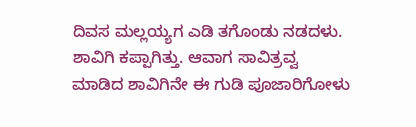ದಿವಸ ಮಲ್ಲಯ್ಯಗ ಎಡಿ ತಗೊಂಡು ನಡದಳು. ಶಾವಿಗಿ ಕಪ್ಪಾಗಿತ್ತು. ಆವಾಗ ಸಾವಿತ್ರವ್ವ ಮಾಡಿದ ಶಾವಿಗಿನೇ ಈ ಗುಡಿ ಪೂಜಾರಿಗೋಳು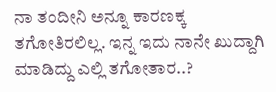ನಾ ತಂದೀನಿ ಅನ್ನೂ ಕಾರಣಕ್ಕ ತಗೋತಿರಲಿಲ್ಲ. ಇನ್ನ ಇದು ನಾನೇ ಖುದ್ದಾಗಿ ಮಾಡಿದ್ದು ಎಲ್ಲಿ ತಗೋತಾರ..?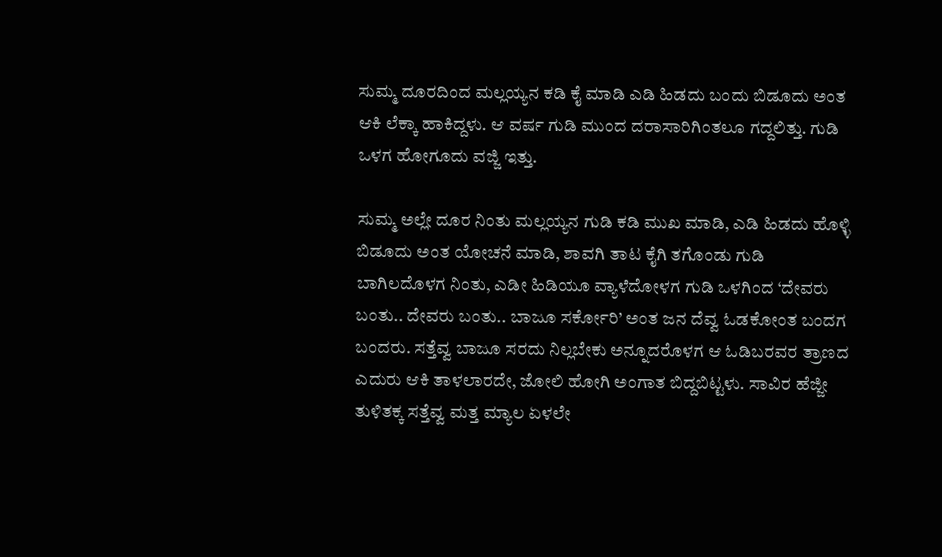ಸುಮ್ಮ ದೂರದಿಂದ ಮಲ್ಲಯ್ಯನ ಕಡಿ ಕೈ ಮಾಡಿ ಎಡಿ ಹಿಡದು ಬಂದು ಬಿಡೂದು ಅಂತ ಆಕಿ ಲೆಕ್ಕಾ ಹಾಕಿದ್ದಳು. ಆ ವರ್ಷ ಗುಡಿ ಮುಂದ ದರಾಸಾರಿಗಿಂತಲೂ ಗದ್ದಲಿತ್ತು. ಗುಡಿ ಒಳಗ ಹೋಗೂದು ವಜ್ಜಿ ಇತ್ತು.

ಸುಮ್ಮ ಅಲ್ಲೇ ದೂರ ನಿಂತು ಮಲ್ಲಯ್ಯನ ಗುಡಿ ಕಡಿ ಮುಖ ಮಾಡಿ, ಎಡಿ ಹಿಡದು ಹೊಳ್ಳಿ ಬಿಡೂದು ಅಂತ ಯೋಚನೆ ಮಾಡಿ, ಶಾವಗಿ ತಾಟ ಕೈಗಿ ತಗೊಂಡು ಗುಡಿ ಬಾಗಿಲದೊಳಗ ನಿಂತು, ಎಡೀ ಹಿಡಿಯೂ ವ್ಯಾಳೆದೋಳಗ ಗುಡಿ ಒಳಗಿಂದ ‘ದೇವರು ಬಂತು.. ದೇವರು ಬಂತು.. ಬಾಜೂ ಸರ್ಕೋರಿ’ ಅಂತ ಜನ ದೆವ್ವ ಓಡಕೋಂತ ಬಂದಗ ಬಂದರು. ಸತ್ತೆವ್ವ ಬಾಜೂ ಸರದು ನಿಲ್ಲಬೇಕು ಅನ್ನೂದರೊಳಗ ಆ ಓಡಿಬರವರ ತ್ರಾಣದ ಎದುರು ಆಕಿ ತಾಳಲಾರದೇ, ಜೋಲಿ ಹೋಗಿ ಅಂಗಾತ ಬಿದ್ದಬಿಟ್ಟಳು. ಸಾವಿರ ಹೆಜ್ಜೀ ತುಳಿತಕ್ಕ ಸತ್ತೆವ್ವ ಮತ್ತ ಮ್ಯಾಲ ಏಳಲೇ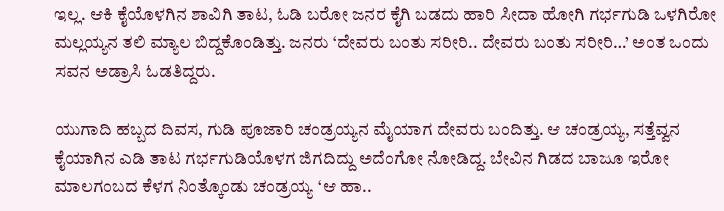ಇಲ್ಲ. ಆಕಿ ಕೈಯೊಳಗಿನ ಶಾವಿಗಿ ತಾಟ, ಓಡಿ ಬರೋ ಜನರ ಕೈಗಿ ಬಡದು ಹಾರಿ ಸೀದಾ ಹೋಗಿ ಗರ್ಭಗುಡಿ ಒಳಗಿರೋ ಮಲ್ಲಯ್ಯನ ತಲಿ ಮ್ಯಾಲ ಬಿದ್ದಕೊಂಡಿತ್ತು. ಜನರು ‘ದೇವರು ಬಂತು ಸರೀರಿ.. ದೇವರು ಬಂತು ಸರೀರಿ…’ ಅಂತ ಒಂದು ಸವನ ಅಡ್ರಾಸಿ ಓಡತಿದ್ದರು.

ಯುಗಾದಿ ಹಬ್ಬದ ದಿವಸ, ಗುಡಿ ಪೂಜಾರಿ ಚಂಡ್ರಯ್ಯನ ಮೈಯಾಗ ದೇವರು ಬಂದಿತ್ತು. ಆ ಚಂಡ್ರಯ್ಯ, ಸತ್ತೆವ್ವನ ಕೈಯಾಗಿನ ಎಡಿ ತಾಟ ಗರ್ಭಗುಡಿಯೊಳಗ ಜಿಗದಿದ್ದು ಅದೆಂಗೋ ನೋಡಿದ್ದ. ಬೇವಿನ ಗಿಡದ ಬಾಜೂ ಇರೋ ಮಾಲಗಂಬದ ಕೆಳಗ ನಿಂತ್ಕೊಂಡು ಚಂಡ್ರಯ್ಯ ‘ಆ ಹಾ..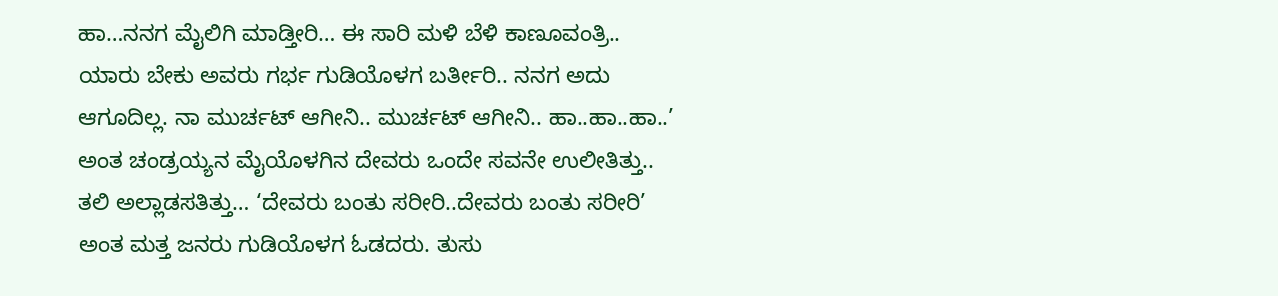ಹಾ…ನನಗ ಮೈಲಿಗಿ ಮಾಡ್ತೀರಿ… ಈ ಸಾರಿ ಮಳಿ ಬೆಳಿ ಕಾಣೂವಂತ್ರಿ.. ಯಾರು ಬೇಕು ಅವರು ಗರ್ಭ ಗುಡಿಯೊಳಗ ಬರ್ತೀರಿ.. ನನಗ ಅದು ಆಗೂದಿಲ್ಲ. ನಾ ಮುರ್ಚಟ್ ಆಗೀನಿ.. ಮುರ್ಚಟ್ ಆಗೀನಿ.. ಹಾ..ಹಾ..ಹಾ..’ ಅಂತ ಚಂಡ್ರಯ್ಯನ ಮೈಯೊಳಗಿನ ದೇವರು ಒಂದೇ ಸವನೇ ಉಲೀತಿತ್ತು.. ತಲಿ ಅಲ್ಲಾಡಸತಿತ್ತು… ‘ದೇವರು ಬಂತು ಸರೀರಿ..ದೇವರು ಬಂತು ಸರೀರಿ’ ಅಂತ ಮತ್ತ ಜನರು ಗುಡಿಯೊಳಗ ಓಡದರು. ತುಸು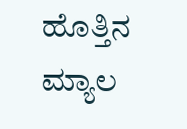ಹೊತ್ತಿನ ಮ್ಯಾಲ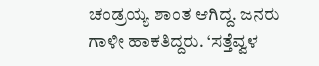ಚಂಡ್ರಯ್ಯ ಶಾಂತ ಆಗಿದ್ದ. ಜನರು ಗಾಳೀ ಹಾಕತಿದ್ದರು. ‘ಸತ್ತೆವ್ವಳ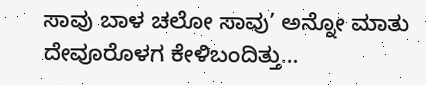ಸಾವು ಬಾಳ ಚಲೋ ಸಾವು’ ಅನ್ನೋ ಮಾತು ದೇವೂರೊಳಗ ಕೇಳಿಬಂದಿತ್ತು…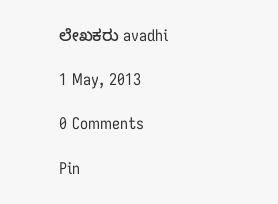ಲೇಖಕರು avadhi

1 May, 2013

0 Comments

Pin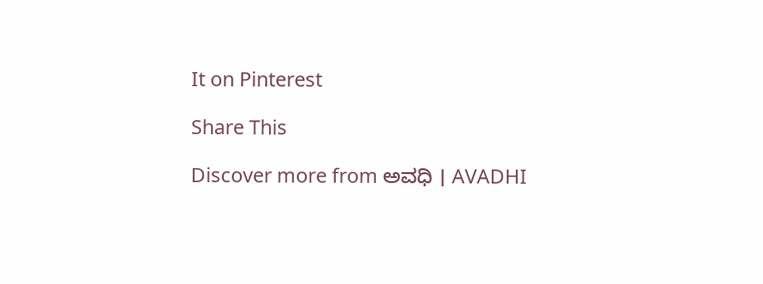It on Pinterest

Share This

Discover more from ಅವಧಿ । AVADHI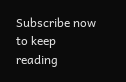Subscribe now to keep reading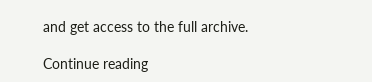and get access to the full archive.

Continue reading